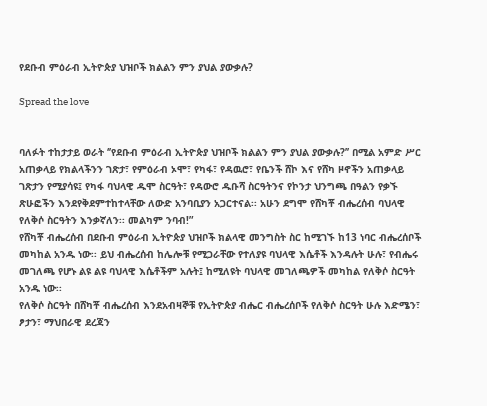የደቡብ ምዕራብ ኢትዮጵያ ህዝቦች ክልልን ምን ያህል ያውቃሉ?

Spread the love


ባለፉት ተከታታይ ወራት ‘’የደቡብ ምዕራብ ኢትዮጵያ ህዝቦች ክልልን ምን ያህል ያውቃሉ?’’ በሚል አምድ ሥር አጠቃላይ የክልላችንን ገጽታ፣ የምዕራብ ኦሞ፣ የካፋ፣ የዳዉሮ፣ የቤንች ሸኮ እና የሸካ ዞኖችን አጠቃላይ ገጽታን የሚያሳዩ፤ የካፋ ባህላዊ ዱሞ ስርዓት፣ የዳውሮ ዱቡሻ ስርዓትንና የኮንታ ህንግጫ በዓልን የቃኙ ጽሁፎችን እንደየቅደምተከተላቸው ለውድ አንባቢያን አጋርተናል፡፡ አሁን ደግሞ የሸካቾ ብሔረሰብ ባህላዊ የለቅሶ ስርዓትን እንቃኛለን፡፡ መልካም ንባብ!”
የሸካቾ ብሔረሰብ በደቡብ ምዕራብ ኢትዮጵያ ህዝቦች ክልላዊ መንግስት ስር ከሚገኙ ከ13 ነባር ብሔረሰቦች መካከል አንዱ ነው፡፡ ይህ ብሔረሰብ ከሌሎቹ የሚጋራቸው የተለያዩ ባህላዊ እሴቶች እንዳሉት ሁሉ፣ የብሔሩ መገለጫ የሆኑ ልዩ ልዩ ባህላዊ እሴቶችም አሉት፤ ከሚለዩት ባህላዊ መገለጫዎች መካከል የለቅሶ ስርዓት አንዱ ነው፡፡
የለቅሶ ስርዓት በሸካቾ ብሔረሰብ እንደአብዛኞቹ የኢትዮጵያ ብሔር ብሔረሰቦች የለቅሶ ስርዓት ሁሉ እድሜን፣ ፆታን፣ ማህበራዊ ደረጃን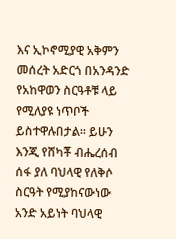እና ኢኮኖሚያዊ አቅምን መሰረት አድርጎ በአንዳንድ የአከዋወን ስርዓቶቹ ላይ የሚለያዩ ነጥቦች ይስተዋሉበታል፡፡ ይሁን እንጂ የሸካቾ ብሔረሰብ ሰፋ ያለ ባህላዊ የለቅሶ ስርዓት የሚያከናውነው አንድ አይነት ባህላዊ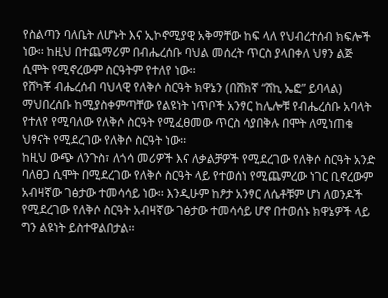የስልጣን ባለቤት ለሆኑት እና ኢኮኖሚያዊ አቅማቸው ከፍ ላለ የህብረተሰብ ክፍሎች ነው፡፡ ከዚህ በተጨማሪም በብሔረሰቡ ባህል መሰረት ጥርስ ያላበቀለ ህፃን ልጅ ሲሞት የሚኖረውም ስርዓትም የተለየ ነው፡፡
የሸካቾ ብሔረሰብ ባህላዊ የለቅሶ ስርዓት ክዋኔን (በሸክኛ “ሸኪ ኤፎ” ይባላል) ማህበረሰቡ ከሚያስቀምጣቸው የልዩነት ነጥቦች አንፃር ከሌሎቹ የብሔረሰቡ አባላት የተለየ የሚባለው የለቅሶ ስርዓት የሚፈፀመው ጥርስ ሳያበቅሉ በሞት ለሚነጠቁ ህፃናት የሚደረገው የለቅሶ ስርዓት ነው፡፡
ከዚህ ውጭ ለንጉስ፣ ለጎሳ መሪዎች እና ለቃልቻዎች የሚደረገው የለቅሶ ስርዓት አንድ ባለፀጋ ሲሞት በሚደረገው የለቅሶ ስርዓት ላይ የተወሰነ የሚጨምረው ነገር ቢኖረውም አብዛኛው ገፅታው ተመሳሳይ ነው፡፡ እንዲሁም ከፆታ አንፃር ለሴቶቹም ሆነ ለወንዶች የሚደረገው የለቅሶ ስርዓት አብዛኛው ገፅታው ተመሳሳይ ሆኖ በተወሰኑ ክዋኔዎች ላይ ግን ልዩነት ይስተዋልበታል፡፡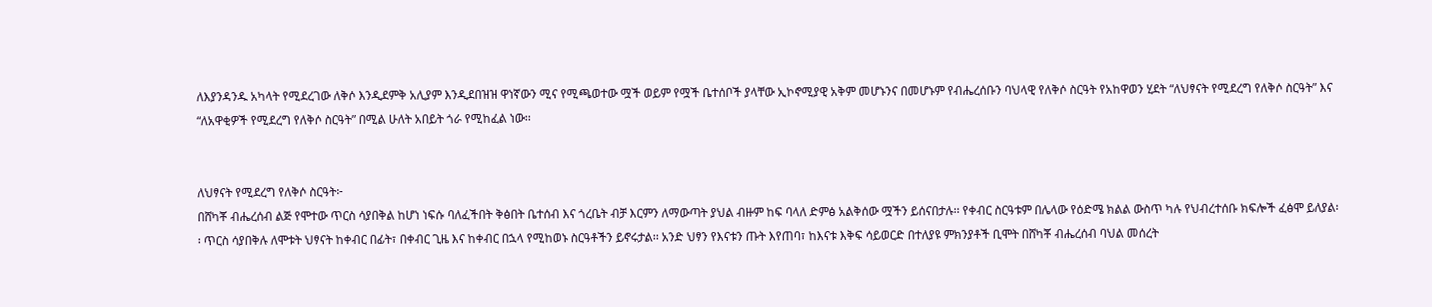ለእያንዳንዱ አካላት የሚደረገው ለቅሶ እንዲደምቅ አሊያም እንዲደበዝዝ ዋነኛውን ሚና የሚጫወተው ሟች ወይም የሟች ቤተሰቦች ያላቸው ኢኮኖሚያዊ አቅም መሆኑንና በመሆኑም የብሔረሰቡን ባህላዊ የለቅሶ ስርዓት የአከዋወን ሂደት “ለህፃናት የሚደረግ የለቅሶ ስርዓት” እና “ለአዋቂዎች የሚደረግ የለቅሶ ስርዓት” በሚል ሁለት አበይት ጎራ የሚከፈል ነው፡፡


ለህፃናት የሚደረግ የለቅሶ ስርዓት፦
በሸካቾ ብሔረሰብ ልጅ የሞተው ጥርስ ሳያበቅል ከሆነ ነፍሱ ባለፈችበት ቅፅበት ቤተሰብ እና ጎረቤት ብቻ እርምን ለማውጣት ያህል ብዙም ከፍ ባላለ ድምፅ አልቅሰው ሟችን ይሰናበታሉ፡፡ የቀብር ስርዓቱም በሌላው የዕድሜ ክልል ውስጥ ካሉ የህብረተሰቡ ክፍሎች ፈፅሞ ይለያል፡፡ ጥርስ ሳያበቅሉ ለሞቱት ህፃናት ከቀብር በፊት፣ በቀብር ጊዜ እና ከቀብር በኋላ የሚከወኑ ስርዓቶችን ይኖሩታል፡፡ አንድ ህፃን የእናቱን ጡት እየጠባ፣ ከእናቱ እቅፍ ሳይወርድ በተለያዩ ምክንያቶች ቢሞት በሸካቾ ብሔረሰብ ባህል መሰረት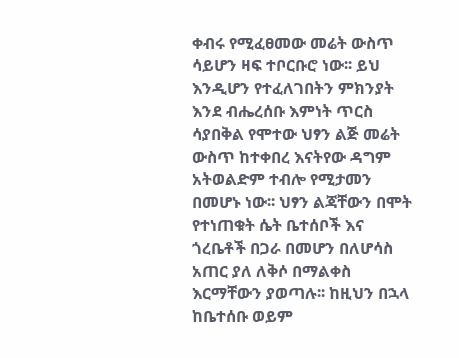ቀብሩ የሚፈፀመው መሬት ውስጥ ሳይሆን ዛፍ ተቦርቡሮ ነው፡፡ ይህ እንዲሆን የተፈለገበትን ምክንያት እንደ ብሔረሰቡ እምነት ጥርስ ሳያበቅል የሞተው ህፃን ልጅ መሬት ውስጥ ከተቀበረ እናትየው ዳግም አትወልድም ተብሎ የሚታመን በመሆኑ ነው፡፡ ህፃን ልጃቸውን በሞት የተነጠቁት ሴት ቤተሰቦች እና ጎረቤቶች በጋራ በመሆን በለሆሳስ አጠር ያለ ለቅሶ በማልቀስ እርማቸውን ያወጣሉ፡፡ ከዚህን በኋላ ከቤተሰቡ ወይም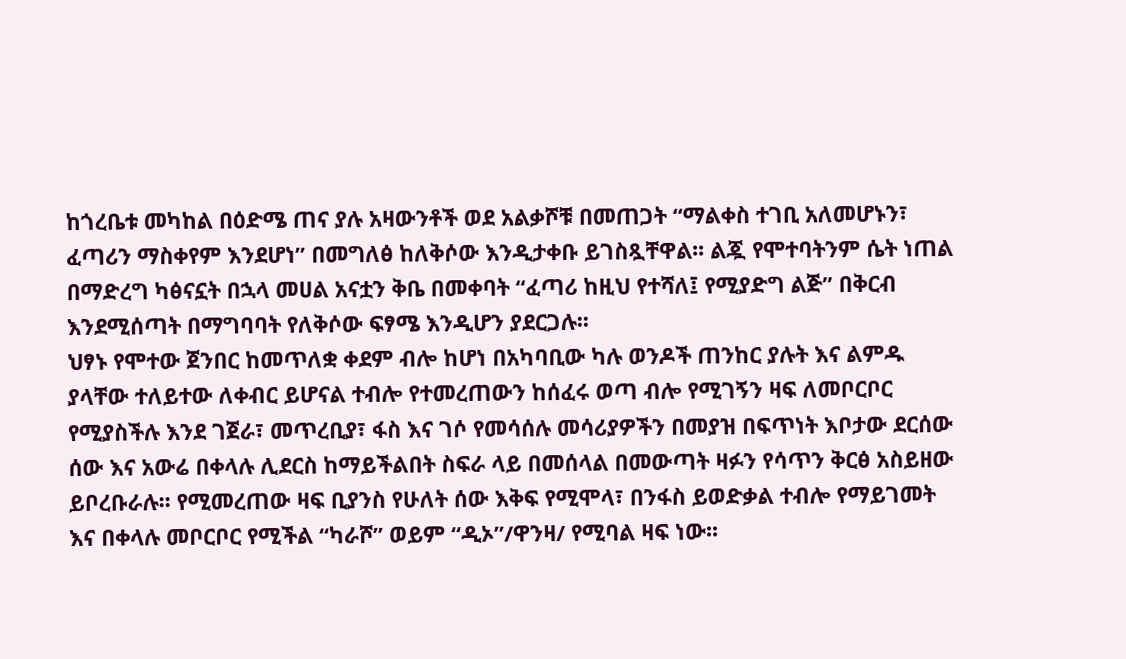ከጎረቤቱ መካከል በዕድሜ ጠና ያሉ አዛውንቶች ወደ አልቃሾቹ በመጠጋት “ማልቀስ ተገቢ አለመሆኑን፣ ፈጣሪን ማስቀየም እንደሆነ” በመግለፅ ከለቅሶው እንዲታቀቡ ይገስጿቸዋል፡፡ ልጇ የሞተባትንም ሴት ነጠል በማድረግ ካፅናኗት በኋላ መሀል አናቷን ቅቤ በመቀባት “ፈጣሪ ከዚህ የተሻለ፤ የሚያድግ ልጅ” በቅርብ እንደሚሰጣት በማግባባት የለቅሶው ፍፃሜ እንዲሆን ያደርጋሉ፡፡
ህፃኑ የሞተው ጀንበር ከመጥለቋ ቀደም ብሎ ከሆነ በአካባቢው ካሉ ወንዶች ጠንከር ያሉት እና ልምዱ ያላቸው ተለይተው ለቀብር ይሆናል ተብሎ የተመረጠውን ከሰፈሩ ወጣ ብሎ የሚገኝን ዛፍ ለመቦርቦር የሚያስችሉ እንደ ገጀራ፣ መጥረቢያ፣ ፋስ እና ገሶ የመሳሰሉ መሳሪያዎችን በመያዝ በፍጥነት እቦታው ደርሰው ሰው እና አውሬ በቀላሉ ሊደርስ ከማይችልበት ስፍራ ላይ በመሰላል በመውጣት ዛፉን የሳጥን ቅርፅ አስይዘው ይቦረቡራሉ፡፡ የሚመረጠው ዛፍ ቢያንስ የሁለት ሰው እቅፍ የሚሞላ፣ በንፋስ ይወድቃል ተብሎ የማይገመት እና በቀላሉ መቦርቦር የሚችል “ካራሾ” ወይም “ዲኦ”/ዋንዛ/ የሚባል ዛፍ ነው፡፡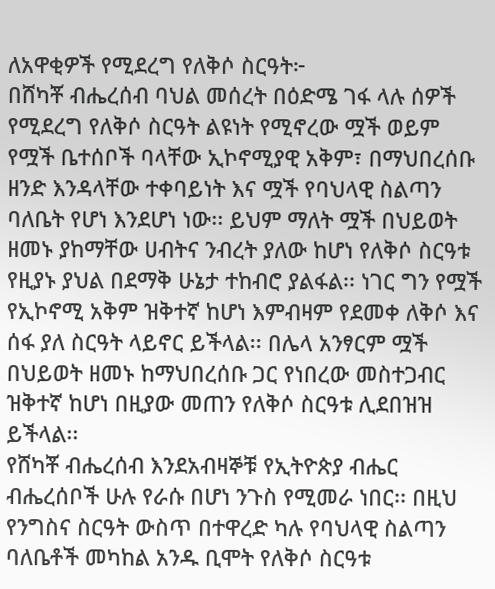ለአዋቂዎች የሚደረግ የለቅሶ ስርዓት፦
በሸካቾ ብሔረሰብ ባህል መሰረት በዕድሜ ገፋ ላሉ ሰዎች የሚደረግ የለቅሶ ስርዓት ልዩነት የሚኖረው ሟች ወይም የሟች ቤተሰቦች ባላቸው ኢኮኖሚያዊ አቅም፣ በማህበረሰቡ ዘንድ እንዳላቸው ተቀባይነት እና ሟች የባህላዊ ስልጣን ባለቤት የሆነ እንደሆነ ነው፡፡ ይህም ማለት ሟች በህይወት ዘመኑ ያከማቸው ሀብትና ንብረት ያለው ከሆነ የለቅሶ ስርዓቱ የዚያኑ ያህል በደማቅ ሁኔታ ተከብሮ ያልፋል፡፡ ነገር ግን የሟች የኢኮኖሚ አቅም ዝቅተኛ ከሆነ እምብዛም የደመቀ ለቅሶ እና ሰፋ ያለ ስርዓት ላይኖር ይችላል፡፡ በሌላ አንፃርም ሟች በህይወት ዘመኑ ከማህበረሰቡ ጋር የነበረው መስተጋብር ዝቅተኛ ከሆነ በዚያው መጠን የለቅሶ ስርዓቱ ሊደበዝዝ ይችላል፡፡
የሸካቾ ብሔረሰብ እንደአብዛኞቹ የኢትዮጵያ ብሔር ብሔረሰቦች ሁሉ የራሱ በሆነ ንጉስ የሚመራ ነበር፡፡ በዚህ የንግስና ስርዓት ውስጥ በተዋረድ ካሉ የባህላዊ ስልጣን ባለቤቶች መካከል አንዱ ቢሞት የለቅሶ ስርዓቱ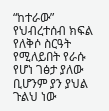“ከተራው” የህብረተሰብ ክፍል የለቅሶ ስርዓት የሚለይበት የራሱ የሆነ ገፅታ ያለው ቢሆንም ያን ያህል ጉልህ ነው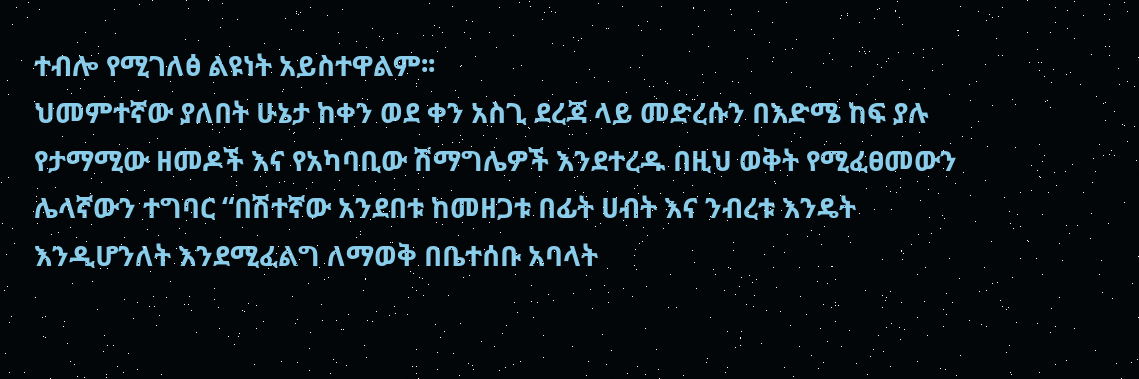ተብሎ የሚገለፅ ልዩነት አይስተዋልም፡፡
ህመምተኛው ያለበት ሁኔታ ከቀን ወደ ቀን አስጊ ደረጃ ላይ መድረሱን በእድሜ ከፍ ያሉ የታማሚው ዘመዶች እና የአካባቢው ሽማግሌዎች እንደተረዱ በዚህ ወቅት የሚፈፀመውን ሌላኛውን ተግባር “በሽተኛው አንደበቱ ከመዘጋቱ በፊት ሀብት እና ንብረቱ እንዴት እንዲሆንለት እንደሚፈልግ ለማወቅ በቤተሰቡ አባላት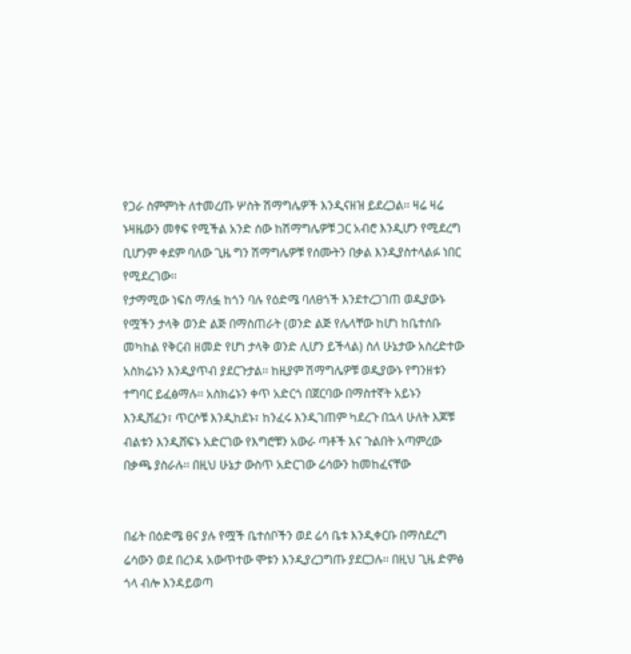የጋራ ስምምነት ለተመረጡ ሦስት ሽማግሌዎች እንዲናዘዝ ይደረጋል፡፡ ዛሬ ዛሬ ኑዛዜውን መፃፍ የሚችል አንድ ሰው ከሽማግሌዎቹ ጋር አብሮ እንዲሆን የሚደረግ ቢሆንም ቀደም ባለው ጊዜ ግን ሽማግሌዎቹ የሰሙትን በቃል እንዲያስተላልፉ ነበር የሚደረገው፡፡
የታማሚው ነፍስ ማለፏ ከጎን ባሉ የዕድሜ ባለፀጎች እንደተረጋገጠ ወዲያውኑ የሟችን ታላቅ ወንድ ልጅ በማስጠራት (ወንድ ልጅ የሌላቸው ከሆነ ከቤተሰቡ መካከል የቅርብ ዘመድ የሆነ ታላቅ ወንድ ሊሆን ይችላል) ስለ ሁኔታው አስረድተው አስክሬኑን እንዲያጥብ ያደርጉታል፡፡ ከዚያም ሽማግሌዎቹ ወዲያውኑ የግንዘቱን ተግባር ይፈፅማሉ፡፡ አስክሬኑን ቀጥ አድርጎ በጀርባው በማስተኛት አይኑን እንዲሸፈን፣ ጥርሶቹ እንዲከደኑ፣ ከንፈሩ እንዲገጠም ካደረጉ በኋላ ሁለት እጆቹ ብልቱን እንዲሸፍኑ አድርገው የእግሮቹን አውራ ጣቶች እና ጉልበት አጣምረው በቃጫ ያስራሉ፡፡ በዚህ ሁኔታ ውስጥ አድርገው ሬሳውን ከመከፈናቸው


በፊት በዕድሜ ፀና ያሉ የሟች ቤተሰቦችን ወደ ሬሳ ቤቱ እንዲቀርቡ በማስደረግ ሬሳውን ወደ በረንዳ አውጥተው ሞቱን እንዲያረጋግጡ ያደርጋሉ፡፡ በዚህ ጊዜ ድምፅ ጎላ ብሎ እንዳይወጣ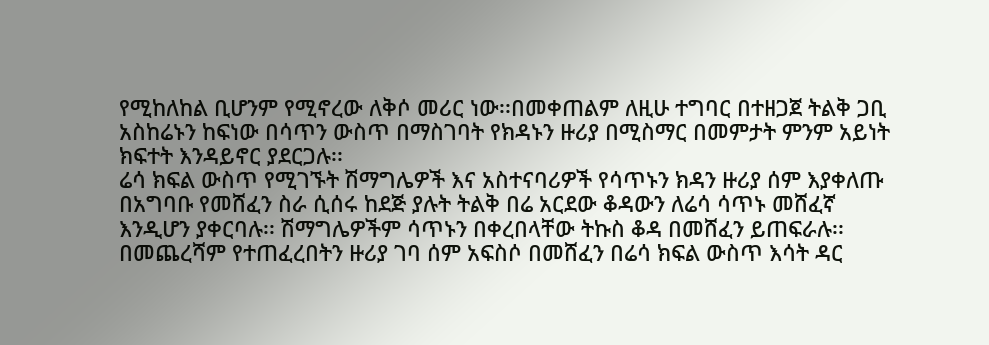የሚከለከል ቢሆንም የሚኖረው ለቅሶ መሪር ነው፡፡በመቀጠልም ለዚሁ ተግባር በተዘጋጀ ትልቅ ጋቢ አስከሬኑን ከፍነው በሳጥን ውስጥ በማስገባት የክዳኑን ዙሪያ በሚስማር በመምታት ምንም አይነት ክፍተት እንዳይኖር ያደርጋሉ፡፡
ሬሳ ክፍል ውስጥ የሚገኙት ሽማግሌዎች እና አስተናባሪዎች የሳጥኑን ክዳን ዙሪያ ሰም እያቀለጡ በአግባቡ የመሸፈን ስራ ሲሰሩ ከደጅ ያሉት ትልቅ በሬ አርደው ቆዳውን ለሬሳ ሳጥኑ መሸፈኛ እንዲሆን ያቀርባሉ፡፡ ሽማግሌዎችም ሳጥኑን በቀረበላቸው ትኩስ ቆዳ በመሸፈን ይጠፍራሉ፡፡ በመጨረሻም የተጠፈረበትን ዙሪያ ገባ ሰም አፍስሶ በመሸፈን በሬሳ ክፍል ውስጥ እሳት ዳር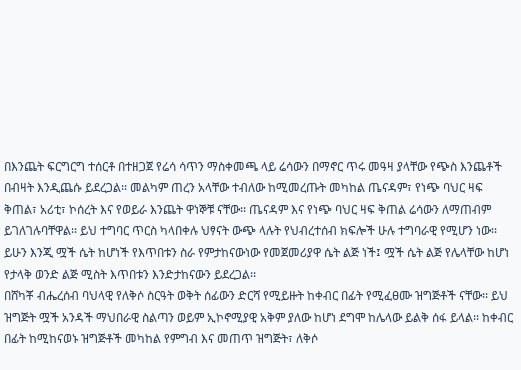በእንጨት ፍርግርግ ተሰርቶ በተዘጋጀ የሬሳ ሳጥን ማስቀመጫ ላይ ሬሳውን በማኖር ጥሩ መዓዛ ያላቸው የጭስ እንጨቶች በብዛት እንዲጨሱ ይደረጋል፡፡ መልካም ጠረን አላቸው ተብለው ከሚመረጡት መካከል ጤናዳም፣ የነጭ ባህር ዛፍ ቅጠል፣ አሪቲ፣ ኮሰረት እና የወይራ እንጨት ዋነኞቹ ናቸው፡፡ ጤናዳም እና የነጭ ባህር ዛፍ ቅጠል ሬሳውን ለማጠብም ይገለገሉባቸዋል፡፡ ይህ ተግባር ጥርስ ካላበቀሉ ህፃናት ውጭ ላሉት የህብረተሰብ ክፍሎች ሁሉ ተግባራዊ የሚሆን ነው፡፡ ይሁን እንጂ ሟች ሴት ከሆነች የእጥበቱን ስራ የምታከናውነው የመጀመሪያዋ ሴት ልጅ ነች፤ ሟች ሴት ልጅ የሌላቸው ከሆነ የታላቅ ወንድ ልጅ ሚስት እጥበቱን እንድታከናውን ይደረጋል፡፡
በሸካቾ ብሔረሰብ ባህላዊ የለቅሶ ስርዓት ወቅት ሰፊውን ድርሻ የሚይዙት ከቀብር በፊት የሚፈፀሙ ዝግጅቶች ናቸው፡፡ ይህ ዝግጅት ሟች አንዳች ማህበራዊ ስልጣን ወይም ኢኮኖሚያዊ አቅም ያለው ከሆነ ደግሞ ከሌላው ይልቅ ሰፋ ይላል፡፡ ከቀብር በፊት ከሚከናወኑ ዝግጅቶች መካከል የምግብ እና መጠጥ ዝግጅት፣ ለቅሶ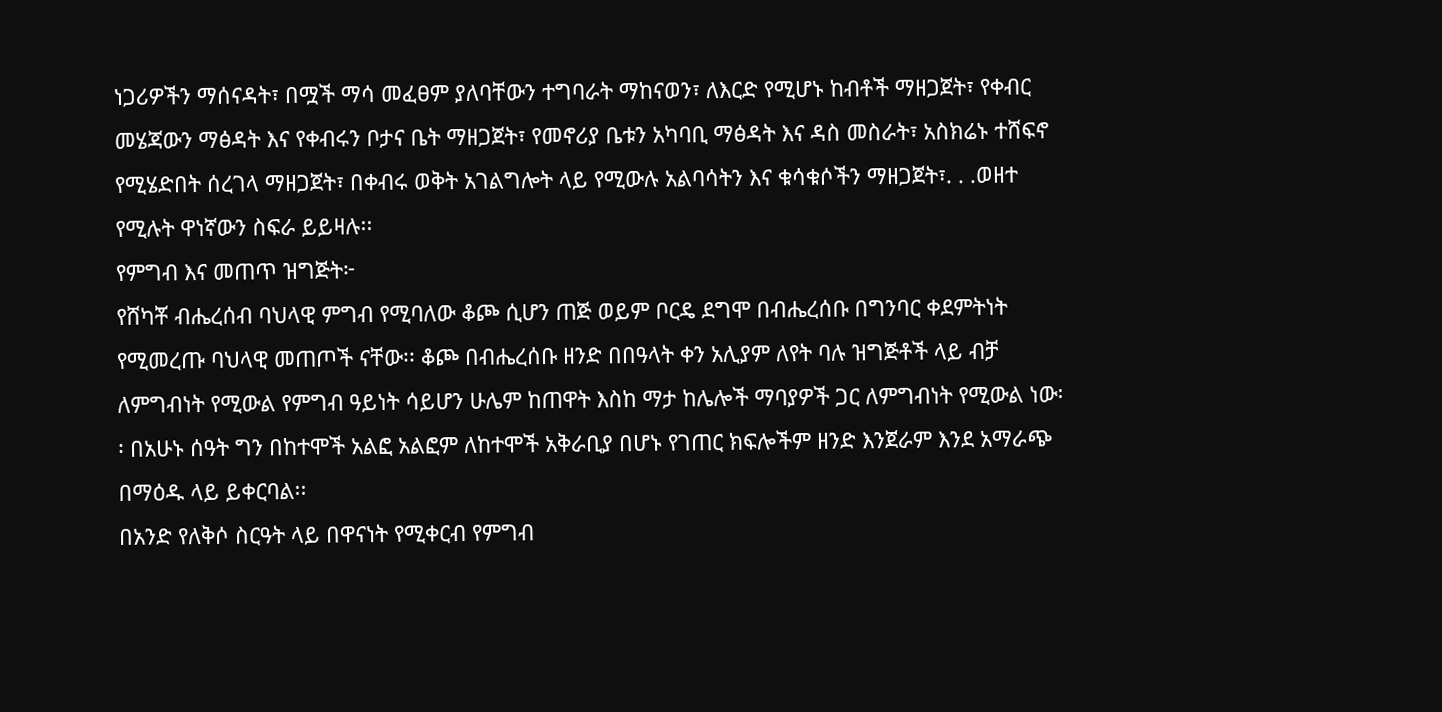ነጋሪዎችን ማሰናዳት፣ በሟች ማሳ መፈፀም ያለባቸውን ተግባራት ማከናወን፣ ለእርድ የሚሆኑ ከብቶች ማዘጋጀት፣ የቀብር መሄጃውን ማፅዳት እና የቀብሩን ቦታና ቤት ማዘጋጀት፣ የመኖሪያ ቤቱን አካባቢ ማፅዳት እና ዳስ መስራት፣ አስክሬኑ ተሸፍኖ የሚሄድበት ሰረገላ ማዘጋጀት፣ በቀብሩ ወቅት አገልግሎት ላይ የሚውሉ አልባሳትን እና ቁሳቁሶችን ማዘጋጀት፣. . .ወዘተ የሚሉት ዋነኛውን ስፍራ ይይዛሉ፡፡
የምግብ እና መጠጥ ዝግጅት፦
የሸካቾ ብሔረሰብ ባህላዊ ምግብ የሚባለው ቆጮ ሲሆን ጠጅ ወይም ቦርዴ ደግሞ በብሔረሰቡ በግንባር ቀደምትነት የሚመረጡ ባህላዊ መጠጦች ናቸው፡፡ ቆጮ በብሔረሰቡ ዘንድ በበዓላት ቀን አሊያም ለየት ባሉ ዝግጅቶች ላይ ብቻ ለምግብነት የሚውል የምግብ ዓይነት ሳይሆን ሁሌም ከጠዋት እስከ ማታ ከሌሎች ማባያዎች ጋር ለምግብነት የሚውል ነው፡፡ በአሁኑ ሰዓት ግን በከተሞች አልፎ አልፎም ለከተሞች አቅራቢያ በሆኑ የገጠር ክፍሎችም ዘንድ እንጀራም እንደ አማራጭ በማዕዱ ላይ ይቀርባል፡፡
በአንድ የለቅሶ ስርዓት ላይ በዋናነት የሚቀርብ የምግብ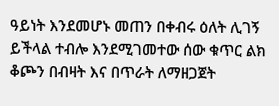ዓይነት እንደመሆኑ መጠን በቀብሩ ዕለት ሊገኝ ይችላል ተብሎ እንደሚገመተው ሰው ቁጥር ልክ ቆጮን በብዛት እና በጥራት ለማዘጋጀት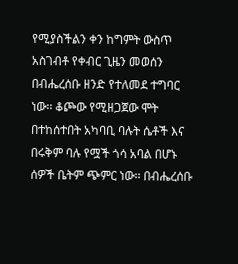የሚያስችልን ቀን ከግምት ውስጥ አስገብቶ የቀብር ጊዜን መወሰን በብሔረሰቡ ዘንድ የተለመደ ተግባር ነው፡፡ ቆጮው የሚዘጋጀው ሞት በተከሰተበት አካባቢ ባሉት ሴቶች እና በሩቅም ባሉ የሟች ጎሳ አባል በሆኑ ሰዎች ቤትም ጭምር ነው፡፡ በብሔረሰቡ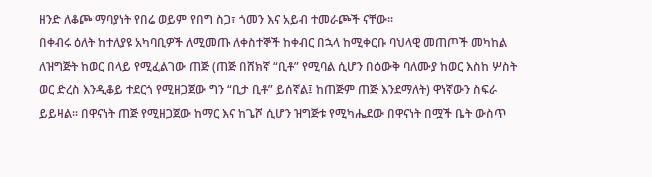ዘንድ ለቆጮ ማባያነት የበሬ ወይም የበግ ስጋ፣ ጎመን እና አይብ ተመራጮች ናቸው፡፡
በቀብሩ ዕለት ከተለያዩ አካባቢዎች ለሚመጡ ለቀስተኞች ከቀብር በኋላ ከሚቀርቡ ባህላዊ መጠጦች መካከል ለዝግጅት ከወር በላይ የሚፈልገው ጠጅ (ጠጅ በሸክኛ “ቢቶ” የሚባል ሲሆን በዕውቅ ባለሙያ ከወር እስከ ሦስት ወር ድረስ እንዲቆይ ተደርጎ የሚዘጋጀው ግን “ቢታ ቢቶ” ይሰኛል፤ ከጠጅም ጠጅ እንደማለት) ዋነኛውን ስፍራ ይይዛል፡፡ በዋናነት ጠጅ የሚዘጋጀው ከማር እና ከጌሾ ሲሆን ዝግጅቱ የሚካሔደው በዋናነት በሟች ቤት ውስጥ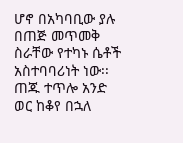ሆኖ በአካባቢው ያሉ በጠጅ መጥመቅ ስራቸው የተካኑ ሴቶች አስተባባሪነት ነው፡፡ ጠጁ ተጥሎ አንድ ወር ከቆየ በኋለ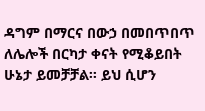ዳግም በማርና በውኃ በመበጥበጥ ለሌሎች በርካታ ቀናት የሚቆይበት ሁኔታ ይመቻቻል፡፡ ይህ ሲሆን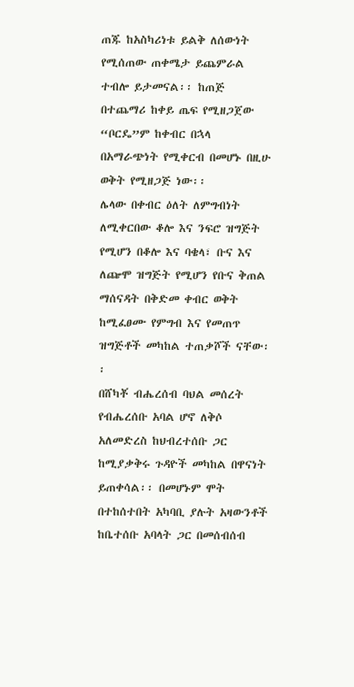ጠጁ ከአስካሪነቱ ይልቅ ለሰውነት የሚሰጠው ጠቀሜታ ይጨምራል ተብሎ ይታመናል፡፡ ከጠጅ በተጨማሪ ከቀይ ጤፍ የሚዘጋጀው “ቦርዴ”ም ከቀብር በኋላ በአማራጭነት የሚቀርብ በመሆኑ በዚሁ ወቅት የሚዘጋጅ ነው፡፡
ሌላው በቀብር ዕለት ለምግብነት ለሚቀርበው ቆሎ እና ንፍሮ ዝግጅት የሚሆን በቆሎ እና ባቄላ፣ ቡና እና ለጬሞ ዝግጅት የሚሆን የቡና ቅጠል ማሰናዳት በቅድመ ቀብር ወቅት ከሚፈፀሙ የምግብ እና የመጠጥ ዝግጅቶች መካከል ተጠቃሾች ናቸው፡፡
በሸካቾ ብሔረሰብ ባህል መሰረት የብሔረሰቡ አባል ሆኖ ለቅሶ አለመድረስ ከህብረተሰቡ ጋር ከሚያቃቅሩ ጉዳዮች መካከል በዋናነት ይጠቀሳል፡፡ በመሆኑም ሞት በተከሰተበት አካባቢ ያሉት አዛውንቶች ከቤተሰቡ አባላት ጋር በመሰብሰብ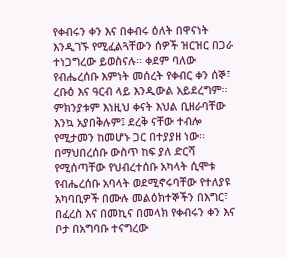የቀብሩን ቀን እና በቀብሩ ዕለት በዋናነት እንዲገኙ የሚፈልጓቸውን ሰዎች ዝርዝር በጋራ ተነጋግረው ይወስናሉ፡፡ ቀደም ባለው የብሔረሰቡ እምነት መሰረት የቀብር ቀን ሰኞ፣ ረቡዕ እና ዓርብ ላይ እንዲውል አይደረግም፡፡ ምክንያቱም እነዚህ ቀናት እህል ቢዘራባቸው እንኳ አያበቅሉም፤ ደረቅ ናቸው ተብሎ የሚታመን ከመሆኑ ጋር በተያያዘ ነው፡፡ በማህበረሰቡ ውስጥ ከፍ ያለ ድርሻ የሚሰጣቸው የህብረተሰቡ አካላት ሲሞቱ የብሔረሰቡ አባላት ወደሚኖሩባቸው የተለያዩ አካባቢዎች በሙሉ መልዕክተኞችን በእግር፣ በፈረስ እና በመኪና በመላክ የቀብሩን ቀን እና ቦታ በአግባቡ ተናግረው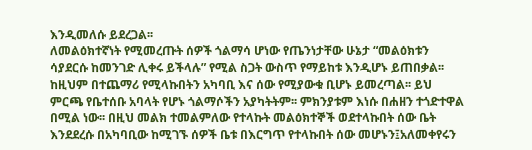እንዲመለሱ ይደረጋል፡፡
ለመልዕክተኛነት የሚመረጡት ሰዎች ጎልማሳ ሆነው የጤንነታቸው ሁኔታ “መልዕክቱን ሳያደርሱ ከመንገድ ሊቀሩ ይችላሉ” የሚል ስጋት ውስጥ የማይከቱ እንዲሆኑ ይጠበቃል፡፡ ከዚህም በተጨማሪ የሚላኩበትን አካባቢ እና ሰው የሚያውቁ ቢሆኑ ይመረጣል፡፡ ይህ ምርጫ የቤተሰቡ አባላት የሆኑ ጎልማሶችን አያካትትም፡፡ ምክንያቱም እነሱ በሐዘን ተጎድተዋል በሚል ነው፡፡ በዚህ መልክ ተመልምለው የተላኩት መልዕክተኞች ወደተላኩበት ሰው ቤት እንደደረሱ በአካባቢው ከሚገኙ ሰዎች ቤቱ በእርግጥ የተላኩበት ሰው መሆኑን፤አለመቀየሩን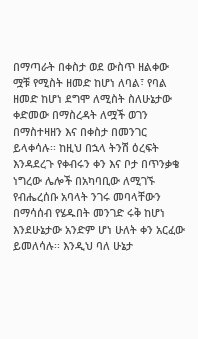በማጣራት በቀስታ ወደ ውስጥ ዘልቀው ሟቹ የሚስት ዘመድ ከሆነ ለባል፣ የባል ዘመድ ከሆነ ደግሞ ለሚስት ስለሁኔታው ቀድመው በማስረዳት ለሟች ወገን በማስተዛዘን እና በቀስታ በመንገር ይላቀሳሉ፡፡ ከዚህ በኋላ ትንሽ ዕረፍት እንዳደረጉ የቀብሩን ቀን እና ቦታ በጥንቃቄ ነግረው ሌሎች በአካባቢው ለሚገኙ የብሔረሰቡ አባላት ንገሩ መባላቸውን በማሳሰብ የሄዱበት መንገድ ሩቅ ከሆነ እንደሁኔታው አንድም ሆነ ሁለት ቀን አርፈው ይመለሳሉ፡፡ እንዲህ ባለ ሁኔታ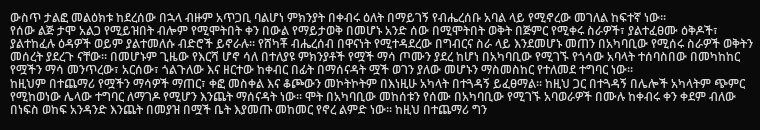ውስጥ ታልፎ መልዕክቱ ከደረሰው በኋላ ብዙም አጥጋቢ ባልሆነ ምክንያት በቀብሩ ዕለት በማይገኝ የብሔረሰቡ አባል ላይ የሚኖረው መገለል ከፍተኛ ነው፡፡
የሰው ልጅ ታሞ አልጋ የሚይዝበት ብሎም የሚሞትበት ቀን በውል የማይታወቅ በመሆኑ አንድ ሰው በሚሞትበት ወቅት በጅምር የሚቀሩ ስራዎች፣ ያልተፈፀሙ ዕቅዶች፣ ያልተከፈሉ ዕዳዎች ወይም ያልተመለሱ ብድሮች ይኖራሉ፡፡ የሸካቾ ብሔረሰብ በዋናነት የሚተዳደረው በግብርና ስራ ላይ እንደመሆኑ መጠን በአካባቢው የሚሰሩ ስራዎች ወቅትን መሰረት ያደረጉ ናቸው፡፡ በመሆኑም ጊዜው የእርሻ ሆኖ ሳለ በተለያዩ ምክንያቶች የሟች ማሳ ጦሙን ያደረ ከሆነ በአካባቢው የሚገኙ የጎሳው አባላት ተሰባስበው በመካከከር የሟችን ማሳ መንጥረው፣ አርሰው፣ ጎልጉለው እና ዘርተው ከቀብር በፊት በማሰናዳት ሟች ወገን ያለው መሆኑን ማስመስከር የተለመደ ተግባር ነው፡፡
ከዚህም በተጨማሪ የሟችን ማሳዎች ማጠር፣ ቀፎ መስቀል እና ቆጮውን መኮትኮትም በእነዚሁ አካላት በተጓዳኝ ይፈፀማል፡፡ ከዚህ ጋር በተጓዳኝ በሌሎች አካላትም ጭምር የሚከወነው ሌላው ተግባር ለማገዶ የሚሆን እንጨት ማሰናዳት ነው፡፡ ሞት በአካባቢው መከሰቱን የሰሙ በአካባቢው የሚገኙ አባወራዎች በሙሉ ከቀብሩ ቀን ቀደም ብለው በነፍስ ወከፍ አንዳንድ እንጨት በመያዝ በሟች ቤት እያመጡ መከመር የኖረ ልምድ ነው፡፡ ከዚህ በተጨማሪ ግን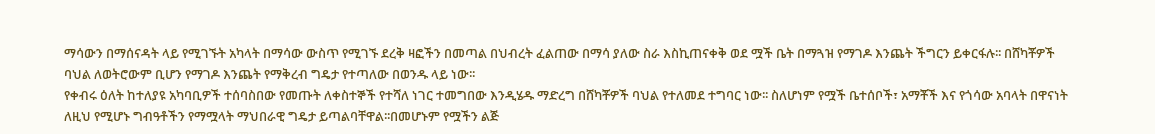ማሳውን በማሰናዳት ላይ የሚገኙት አካላት በማሳው ውስጥ የሚገኙ ደረቅ ዛፎችን በመጣል በህብረት ፈልጠው በማሳ ያለው ስራ እስኪጠናቀቅ ወደ ሟች ቤት በማጓዝ የማገዶ እንጨት ችግርን ይቀርፋሉ፡፡ በሸካቾዎች ባህል ለወትሮውም ቢሆን የማገዶ እንጨት የማቅረብ ግዴታ የተጣለው በወንዱ ላይ ነው፡፡
የቀብሩ ዕለት ከተለያዩ አካባቢዎች ተሰባስበው የመጡት ለቀስተኞች የተሻለ ነገር ተመግበው እንዲሄዱ ማድረግ በሸካቾዎች ባህል የተለመደ ተግባር ነው፡፡ ስለሆነም የሟች ቤተሰቦች፣ አማቾች እና የጎሳው አባላት በዋናነት ለዚህ የሚሆኑ ግብዓቶችን የማሟላት ማህበራዊ ግዴታ ይጣልባቸዋል፡፡በመሆኑም የሟችን ልጅ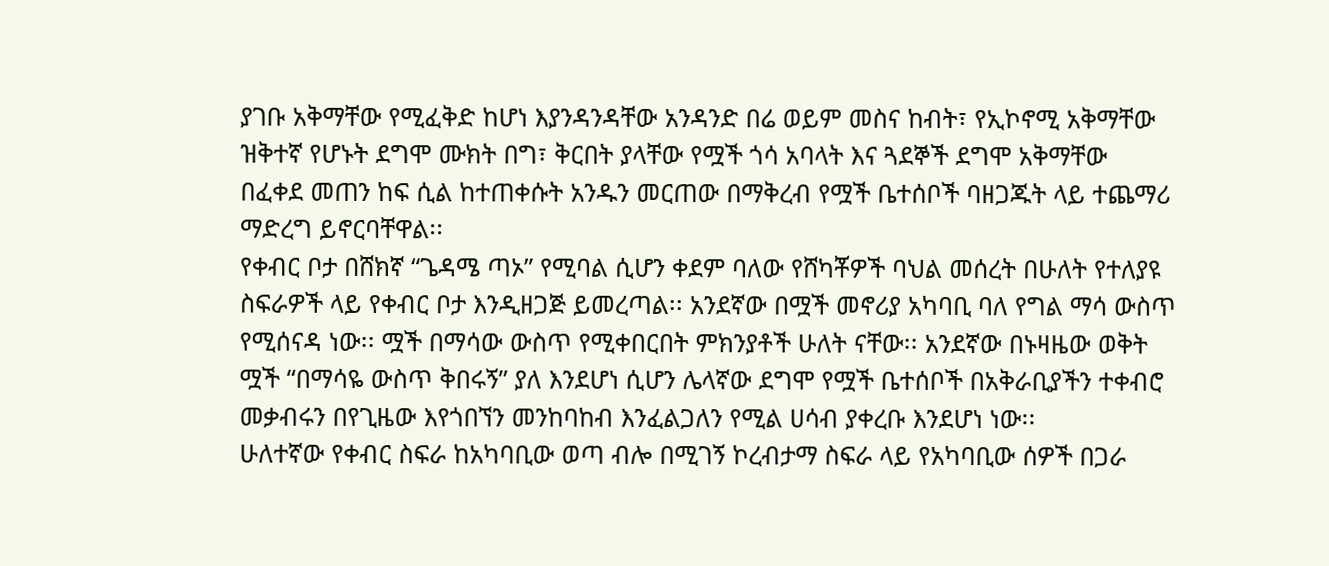ያገቡ አቅማቸው የሚፈቅድ ከሆነ እያንዳንዳቸው አንዳንድ በሬ ወይም መስና ከብት፣ የኢኮኖሚ አቅማቸው ዝቅተኛ የሆኑት ደግሞ ሙክት በግ፣ ቅርበት ያላቸው የሟች ጎሳ አባላት እና ጓደኞች ደግሞ አቅማቸው በፈቀደ መጠን ከፍ ሲል ከተጠቀሱት አንዱን መርጠው በማቅረብ የሟች ቤተሰቦች ባዘጋጁት ላይ ተጨማሪ ማድረግ ይኖርባቸዋል፡፡
የቀብር ቦታ በሸክኛ “ጌዳሜ ጣኦ” የሚባል ሲሆን ቀደም ባለው የሸካቾዎች ባህል መሰረት በሁለት የተለያዩ ስፍራዎች ላይ የቀብር ቦታ እንዲዘጋጅ ይመረጣል፡፡ አንደኛው በሟች መኖሪያ አካባቢ ባለ የግል ማሳ ውስጥ የሚሰናዳ ነው፡፡ ሟች በማሳው ውስጥ የሚቀበርበት ምክንያቶች ሁለት ናቸው፡፡ አንደኛው በኑዛዜው ወቅት ሟች “በማሳዬ ውስጥ ቅበሩኝ” ያለ እንደሆነ ሲሆን ሌላኛው ደግሞ የሟች ቤተሰቦች በአቅራቢያችን ተቀብሮ መቃብሩን በየጊዜው እየጎበኘን መንከባከብ እንፈልጋለን የሚል ሀሳብ ያቀረቡ እንደሆነ ነው፡፡
ሁለተኛው የቀብር ስፍራ ከአካባቢው ወጣ ብሎ በሚገኝ ኮረብታማ ስፍራ ላይ የአካባቢው ሰዎች በጋራ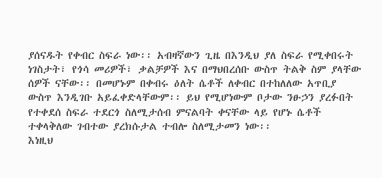ያሰናዱት የቀብር ስፍራ ነው፡፡ አብዛኛውን ጊዜ በእንዲህ ያለ ስፍራ የሚቀበሩት ነገስታት፣ የጎሳ መሪዎች፣ ቃልቻዎች እና በማህበረሰቡ ውስጥ ትልቅ ስም ያላቸው ሰዎች ናቸው፡፡ በመሆኑም በቀብሩ ዕለት ሴቶች ለቀብር በተከለለው አጥቢያ ውስጥ እንዲገቡ አይፈቀድላቸውም፡፡ ይህ የሚሆነውም ቦታው ንፁኃን ያረፉበት የተቀደሰ ስፍራ ተደርጎ ስለሚታሰብ ምናልባት ቀናቸው ላይ የሆኑ ሴቶች ተቀላቅለው ገብተው ያረክሱታል ተብሎ ስለሚታመን ነው፡፡
እነዚህ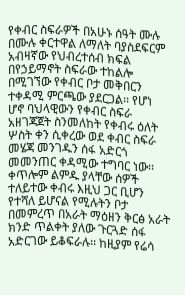የቀብር ስፍራዎች በአሁኑ ሰዓት ሙሉ በሙሉ ቀርተዋል ለማለት ባያስደፍርም አብዛኛው የህብረተሰብ ክፍል በየኃይማኖት ስፍራው ተከልሎ በሚገኘው የቀብር ቦታ መቅበርን ተቀዳሚ ምርጫው ያደርጋል፡፡ የሆነ ሆኖ ባህላዊውን የቀብር ስፍራ አዘገጃጀት ስንመለከት የቀብሩ ዕለት ሦስት ቀን ሲቀረው ወደ ቀብር ስፍራ መሄጃ መንገዱን ሰፋ አድርጎ መመንጠር ቀዳሚው ተግባር ነው፡፡ ቀጥሎም ልምዱ ያላቸው ሰዎች ተለይተው ቀብሩ እዚህ ጋር ቢሆን የተሻለ ይሆናል የሚሉትን ቦታ በመምረጥ በአራት ማዕዘን ቅርፅ አራት ክንድ ጥልቀት ያለው ጉርጓድ ሰፋ አድርገው ይቆፍራሉ፡፡ ከዚያም የሬሳ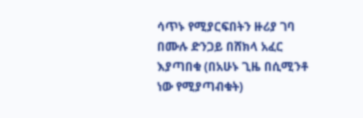ሳጥኑ የሚያርፍበትን ዙሪያ ገባ በሙሉ ድንጋይ በሸክላ አፈር እያጣበቁ (በአሁኑ ጊዜ በሲሚንቶ ነው የሚያጣብቁት)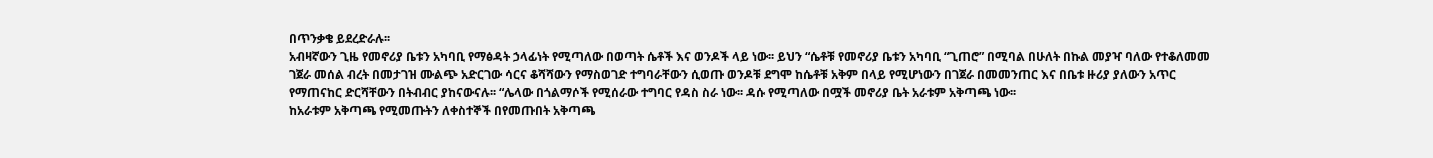በጥንቃቄ ይደረድራሉ፡፡
አብዛኛውን ጊዜ የመኖሪያ ቤቱን አካባቢ የማፅዳት ኃላፊነት የሚጣለው በወጣት ሴቶች እና ወንዶች ላይ ነው፡፡ ይህን “ሴቶቹ የመኖሪያ ቤቱን አካባቢ “ጊጠሮ” በሚባል በሁለት በኩል መያዣ ባለው የተቆለመመ ገጀራ መሰል ብረት በመታገዝ ሙልጭ አድርገው ሳርና ቆሻሻውን የማስወገድ ተግባራቸውን ሲወጡ ወንዶቹ ደግሞ ከሴቶቹ አቅም በላይ የሚሆነውን በገጀራ በመመንጠር እና በቤቱ ዙሪያ ያለውን አጥር የማጠናከር ድርሻቸውን በትብብር ያከናውናሉ፡፡ “ሌላው በጎልማሶች የሚሰራው ተግባር የዳስ ስራ ነው፡፡ ዳሱ የሚጣለው በሟች መኖሪያ ቤት አራቱም አቅጣጫ ነው፡፡
ከአራቱም አቅጣጫ የሚመጡትን ለቀስተኞች በየመጡበት አቅጣጫ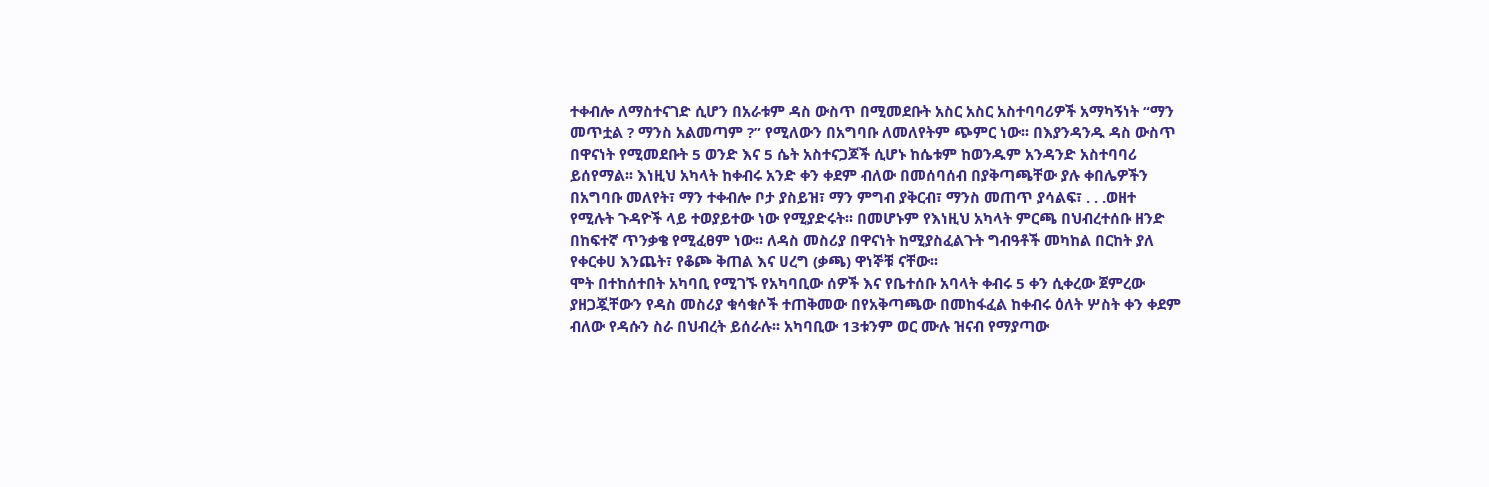ተቀብሎ ለማስተናገድ ሲሆን በአራቱም ዳስ ውስጥ በሚመደቡት አስር አስር አስተባባሪዎች አማካኝነት “ማን መጥቷል ? ማንስ አልመጣም ?” የሚለውን በአግባቡ ለመለየትም ጭምር ነው፡፡ በእያንዳንዱ ዳስ ውስጥ በዋናነት የሚመደቡት 5 ወንድ እና 5 ሴት አስተናጋጆች ሲሆኑ ከሴቱም ከወንዱም አንዳንድ አስተባባሪ ይሰየማል፡፡ እነዚህ አካላት ከቀብሩ አንድ ቀን ቀደም ብለው በመሰባሰብ በያቅጣጫቸው ያሉ ቀበሌዎችን በአግባቡ መለየት፣ ማን ተቀብሎ ቦታ ያስይዝ፣ ማን ምግብ ያቅርብ፣ ማንስ መጠጥ ያሳልፍ፣ . . .ወዘተ የሚሉት ጉዳዮች ላይ ተወያይተው ነው የሚያድሩት፡፡ በመሆኑም የእነዚህ አካላት ምርጫ በህብረተሰቡ ዘንድ በከፍተኛ ጥንቃቄ የሚፈፀም ነው፡፡ ለዳስ መስሪያ በዋናነት ከሚያስፈልጉት ግብዓቶች መካከል በርከት ያለ የቀርቀሀ እንጨት፣ የቆጮ ቅጠል እና ሀረግ (ቃጫ) ዋነኞቹ ናቸው፡፡
ሞት በተከሰተበት አካባቢ የሚገኙ የአካባቢው ሰዎች እና የቤተሰቡ አባላት ቀብሩ 5 ቀን ሲቀረው ጀምረው ያዘጋጇቸውን የዳስ መስሪያ ቁሳቁሶች ተጠቅመው በየአቅጣጫው በመከፋፈል ከቀብሩ ዕለት ሦስት ቀን ቀደም ብለው የዳሱን ስራ በህብረት ይሰራሉ፡፡ አካባቢው 13ቱንም ወር ሙሉ ዝናብ የማያጣው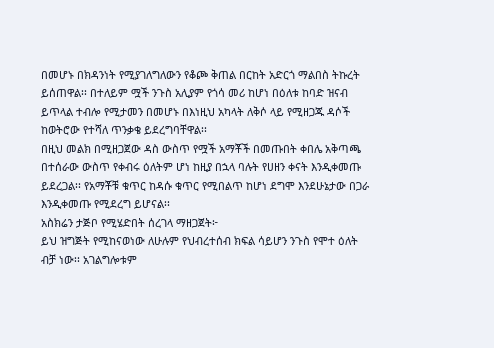በመሆኑ በክዳንነት የሚያገለግለውን የቆጮ ቅጠል በርከት አድርጎ ማልበስ ትኩረት ይሰጠዋል፡፡ በተለይም ሟች ንጉስ አሊያም የጎሳ መሪ ከሆነ በዕለቱ ከባድ ዝናብ ይጥላል ተብሎ የሚታመን በመሆኑ በእነዚህ አካላት ለቅሶ ላይ የሚዘጋጁ ዳሶች ከወትሮው የተሻለ ጥንቃቄ ይደረግባቸዋል፡፡
በዚህ መልክ በሚዘጋጀው ዳስ ውስጥ የሟች አማቾች በመጡበት ቀበሌ አቅጣጫ በተሰራው ውስጥ የቀብሩ ዕለትም ሆነ ከዚያ በኋላ ባሉት የሀዘን ቀናት እንዲቀመጡ ይደረጋል፡፡ የአማቾቹ ቁጥር ከዳሱ ቁጥር የሚበልጥ ከሆነ ደግሞ እንደሁኔታው በጋራ እንዲቀመጡ የሚደረግ ይሆናል፡፡
አስክሬን ታጅቦ የሚሄድበት ሰረገላ ማዘጋጀት፦
ይህ ዝግጅት የሚከናወነው ለሁሉም የህብረተሰብ ክፍል ሳይሆን ንጉስ የሞተ ዕለት ብቻ ነው፡፡ አገልግሎቱም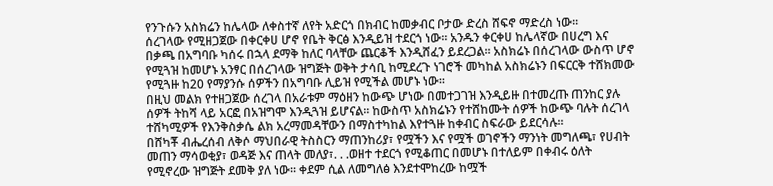የንጉሱን አስክሬን ከሌላው ለቀስተኛ ለየት አድርጎ በክብር ከመቃብር ቦታው ድረስ ሸፍኖ ማድረስ ነው፡፡
ሰረገላው የሚዘጋጀው በቀርቀሀ ሆኖ የቤት ቅርፅ እንዲይዝ ተደርጎ ነው፡፡ አንዱን ቀርቀሀ ከሌላኛው በሀረግ እና በቃጫ በአግባቡ ካሰሩ በኋላ ደማቅ ከለር ባላቸው ጨርቆች እንዲሸፈን ይደረጋል፡፡ አስክሬኑ በሰረገላው ውስጥ ሆኖ የሚጓዝ ከመሆኑ አንፃር በሰረገላው ዝግጅት ወቅት ታሳቢ ከሚደረጉ ነገሮች መካከል አስክሬኑን በፍርርቅ ተሸክመው የሚጓዙ ከ20 የማያንሱ ሰዎችን በአግባቡ ሊይዝ የሚችል መሆኑ ነው፡፡
በዚህ መልክ የተዘጋጀው ሰረገላ በአራቱም ማዕዘን ከውጭ ሆነው በመተጋገዝ እንዲይዙ በተመረጡ ጠንከር ያሉ ሰዎች ትከሻ ላይ አርፎ በአዝግሞ እንዲጓዝ ይሆናል፡፡ ከውስጥ አስክሬኑን የተሸከሙት ሰዎች ከውጭ ባሉት ሰረገላ ተሸካሚዎች የእንቅስቃሴ ልክ አረማመዳቸውን በማስተካከል እየተጓዙ ከቀብር ስፍራው ይደርሳሉ፡፡
በሸካቾ ብሔረሰብ ለቅሶ ማህበራዊ ትስስርን ማጠንከሪያ፣ የሟችን እና የሟች ወገኖችን ማንነት መግለጫ፣ የሀብት መጠን ማሳወቂያ፣ ወዳጅ እና ጠላት መለያ፣. . .ወዘተ ተደርጎ የሚቆጠር በመሆኑ በተለይም በቀብሩ ዕለት የሚኖረው ዝግጅት ደመቅ ያለ ነው፡፡ ቀደም ሲል ለመግለፅ እንደተሞከረው ከሟች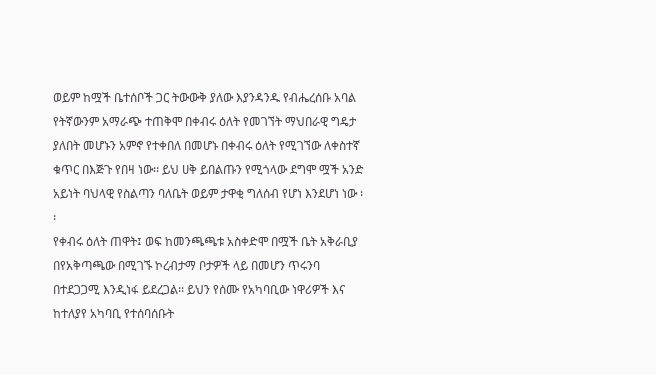ወይም ከሟች ቤተሰቦች ጋር ትውውቅ ያለው እያንዳንዱ የብሔረሰቡ አባል የትኛውንም አማራጭ ተጠቅሞ በቀብሩ ዕለት የመገኘት ማህበራዊ ግዴታ ያለበት መሆኑን አምኖ የተቀበለ በመሆኑ በቀብሩ ዕለት የሚገኘው ለቀስተኛ ቁጥር በእጅጉ የበዛ ነው፡፡ ይህ ሀቅ ይበልጡን የሚጎላው ደግሞ ሟች አንድ አይነት ባህላዊ የስልጣን ባለቤት ወይም ታዋቂ ግለሰብ የሆነ እንደሆነ ነው ፡፡
የቀብሩ ዕለት ጠዋት፤ ወፍ ከመንጫጫቱ አስቀድሞ በሟች ቤት አቅራቢያ በየአቅጣጫው በሚገኙ ኮረብታማ ቦታዎች ላይ በመሆን ጥሩንባ በተደጋጋሚ እንዲነፋ ይደረጋል፡፡ ይህን የሰሙ የአካባቢው ነዋሪዎች እና ከተለያየ አካባቢ የተሰባሰቡት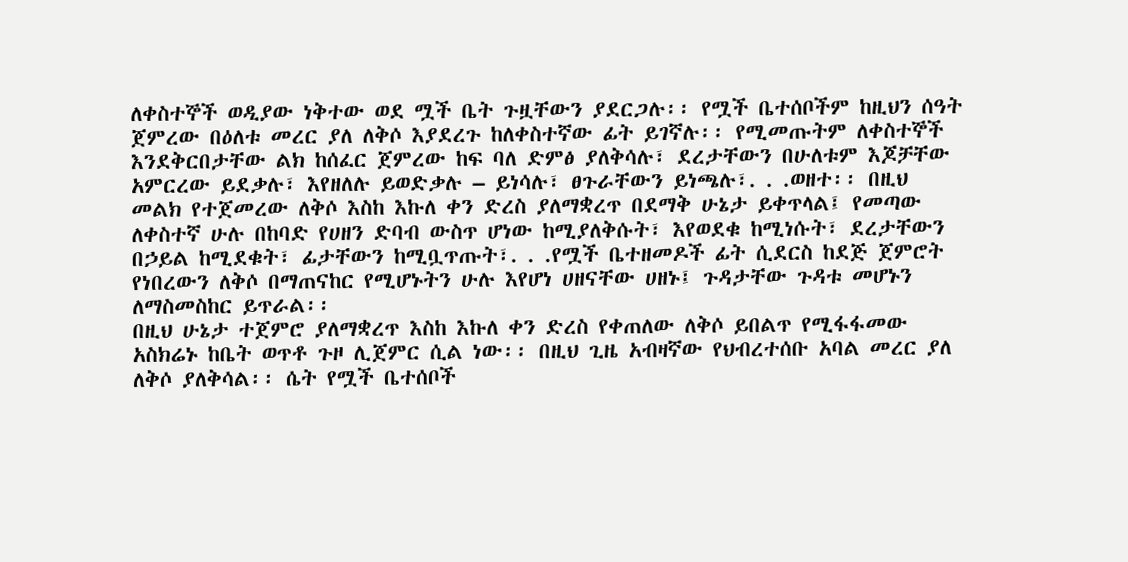ለቀስተኞች ወዲያው ነቅተው ወደ ሟች ቤት ጉዟቸውን ያደርጋሉ፡፡ የሟች ቤተሰቦችም ከዚህን ሰዓት ጀምረው በዕለቱ መረር ያለ ለቅሶ እያደረጉ ከለቀስተኛው ፊት ይገኛሉ፡፡ የሚመጡትም ለቀስተኞች እንደቅርበታቸው ልክ ከሰፈር ጀምረው ከፍ ባለ ድምፅ ያለቅሳሉ፣ ደረታቸውን በሁለቱም እጆቻቸው አምርረው ይደቃሉ፣ እየዘለሉ ይወድቃሉ – ይነሳሉ፣ ፀጉራቸውን ይነጫሉ፣. . .ወዘተ፡፡ በዚህ መልክ የተጀመረው ለቅሶ እስከ እኩለ ቀን ድረስ ያለማቋረጥ በደማቅ ሁኔታ ይቀጥላል፤ የመጣው ለቀስተኛ ሁሉ በከባድ የሀዘን ድባብ ውስጥ ሆነው ከሚያለቅሱት፣ እየወደቁ ከሚነሱት፣ ደረታቸውን በኃይል ከሚደቁት፣ ፊታቸውን ከሚቧጥጡት፣. . .የሟች ቤተዘመዶች ፊት ሲደርስ ከደጅ ጀምሮት የነበረውን ለቅሶ በማጠናከር የሚሆኑትን ሁሉ እየሆነ ሀዘናቸው ሀዘኑ፤ ጉዳታቸው ጉዳቱ መሆኑን ለማስመስከር ይጥራል፡፡
በዚህ ሁኔታ ተጀምሮ ያለማቋረጥ እስከ እኩለ ቀን ድረስ የቀጠለው ለቅሶ ይበልጥ የሚፋፋመው አስክሬኑ ከቤት ወጥቶ ጉዞ ሊጀምር ሲል ነው፡፡ በዚህ ጊዜ አብዛኛው የህብረተሰቡ አባል መረር ያለ ለቅሶ ያለቅሳል፡፡ ሴት የሟች ቤተሰቦች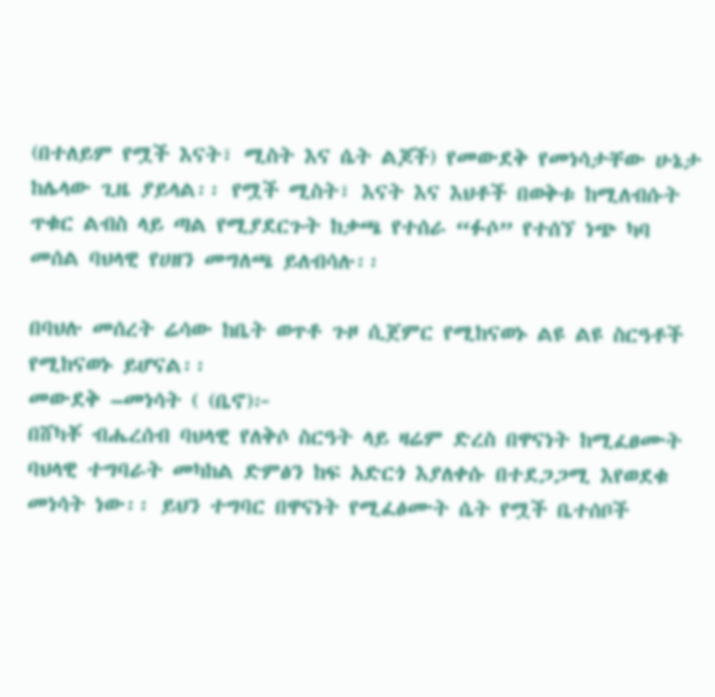(በተለይም የሟች እናት፣ ሚስት እና ሴት ልጆች) የመውደቅ የመነሳታቸው ሁኔታ ከሌላው ጊዜ ያይላል፡፡ የሟች ሚስት፣ እናት እና እህቶች በወቅቱ ከሚለብሱት ጥቁር ልብስ ላይ ጣል የሚያደርጉት ከቃጫ የተሰራ “ፉሶ” የተሰኘ ነጭ ካባ መሰል ባህላዊ የሀዘን መግለጫ ይለብሳሉ፡፡

በባህሉ መሰረት ሬሳው ከቤት ወጥቶ ጉዞ ሲጀምር የሚከናወኑ ልዩ ልዩ ስርዓቶች የሚከናወኑ ይሆናል፡፡
መውደቅ –መነሳት ( (ቤኖ)፦
በሸካቾ ብሔረሰብ ባህላዊ የለቅሶ ስርዓት ላይ ዛሬም ድረስ በዋናነት ከሚፈፀሙት ባህላዊ ተግባራት መካከል ድምፅን ከፍ አድርጎ እያለቀሱ በተደጋጋሚ እየወደቁ መነሳት ነው፡፡ ይህን ተግባር በዋናነት የሚፈፅሙት ሴት የሟች ቤተሰቦች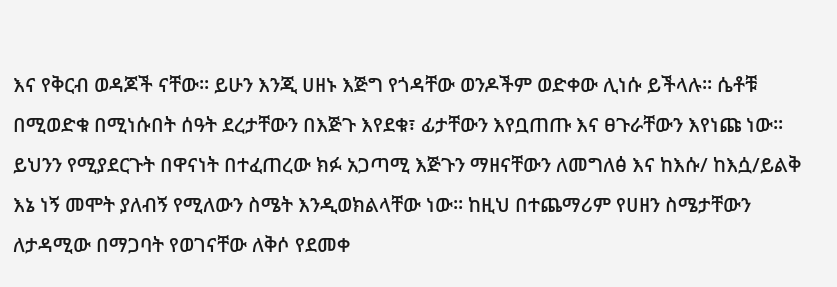እና የቅርብ ወዳጆች ናቸው፡፡ ይሁን እንጂ ሀዘኑ እጅግ የጎዳቸው ወንዶችም ወድቀው ሊነሱ ይችላሉ፡፡ ሴቶቹ በሚወድቁ በሚነሱበት ሰዓት ደረታቸውን በእጅጉ እየደቁ፣ ፊታቸውን እየቧጠጡ እና ፀጉራቸውን እየነጩ ነው፡፡ ይህንን የሚያደርጉት በዋናነት በተፈጠረው ክፉ አጋጣሚ እጅጉን ማዘናቸውን ለመግለፅ እና ከእሱ/ ከእሷ/ይልቅ እኔ ነኝ መሞት ያለብኝ የሚለውን ስሜት እንዲወክልላቸው ነው፡፡ ከዚህ በተጨማሪም የሀዘን ስሜታቸውን ለታዳሚው በማጋባት የወገናቸው ለቅሶ የደመቀ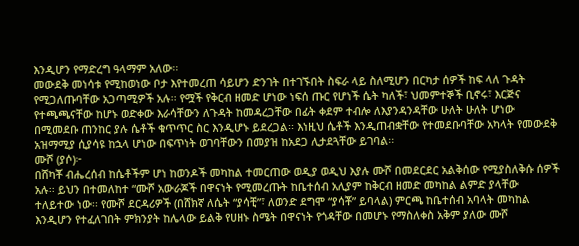እንዲሆን የማድረግ ዓላማም አለው፡፡
መውደቅ መነሳቱ የሚከወነው ቦታ እየተመረጠ ሳይሆን ድንገት በተገኙበት ስፍራ ላይ ስለሚሆን በርካታ ሰዎች ከፍ ላለ ጉዳት የሚጋለጡባቸው አጋጣሚዎች አሉ፡፡ የሟች የቅርብ ዘመድ ሆነው ነፍሰ ጡር የሆነች ሴት ካለች፣ ህመምተኞች ቢኖሩ፣ እርጅና የተጫጫናቸው ከሆኑ ወድቀው እራሳቸውን ለጉዳት ከመዳረጋቸው በፊት ቀደም ተብሎ ለእያንዳንዳቸው ሁለት ሁለት ሆነው በሚመደቡ ጠንከር ያሉ ሴቶች ቁጥጥር ስር እንዲሆኑ ይደረጋል፡፡ እነዚህ ሴቶች እንዲጠብቋቸው የተመደቡባቸው አካላት የመውደቅ አዝማሚያ ሲያሳዩ ከኋላ ሆነው በፍጥነት ወገባቸውን በመያዝ ከአደጋ ሊታደጓቸው ይገባል፡፡
ሙሾ (ያሶ)፦
በሸካቾ ብሔረሰብ ከሴቶችም ሆነ ከወንዶች መካከል ተመርጠው ወዲያ ወዲህ እያሉ ሙሾ በመደርደር አልቅሰው የሚያስለቅሱ ሰዎች አሉ፡፡ ይህን በተመለከተ “ሙሾ አውራጆች በዋናነት የሚመረጡት ከቤተሰብ አሊያም ከቅርብ ዘመድ መካከል ልምድ ያላቸው ተለይተው ነው፡፡ የሙሾ ደርዳሪዎች (በሸክኛ ለሴት “ያሳቺ”፣ ለወንድ ደግሞ “ያሳቾ” ይባላል) ምርጫ ከቤተሰብ አባላት መካከል እንዲሆን የተፈለገበት ምክንያት ከሌላው ይልቅ የሀዘኑ ስሜት በዋናነት የጎዳቸው በመሆኑ የማስለቀስ አቅም ያለው ሙሾ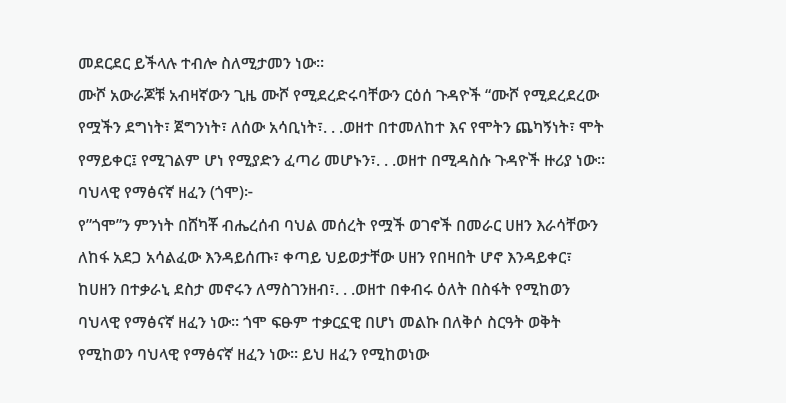መደርደር ይችላሉ ተብሎ ስለሚታመን ነው።
ሙሾ አውራጆቹ አብዛኛውን ጊዜ ሙሾ የሚደረድሩባቸውን ርዕሰ ጉዳዮች “ሙሾ የሚደረደረው የሟችን ደግነት፣ ጀግንነት፣ ለሰው አሳቢነት፣. . .ወዘተ በተመለከተ እና የሞትን ጨካኝነት፣ ሞት የማይቀር፤ የሚገልም ሆነ የሚያድን ፈጣሪ መሆኑን፣. . .ወዘተ በሚዳስሱ ጉዳዮች ዙሪያ ነው፡፡
ባህላዊ የማፅናኛ ዘፈን (ጎሞ)፦
የ”ጎሞ”ን ምንነት በሸካቾ ብሔረሰብ ባህል መሰረት የሟች ወገኖች በመራር ሀዘን እራሳቸውን ለከፋ አደጋ አሳልፈው እንዳይሰጡ፣ ቀጣይ ህይወታቸው ሀዘን የበዛበት ሆኖ እንዳይቀር፣ ከሀዘን በተቃራኒ ደስታ መኖሩን ለማስገንዘብ፣. . .ወዘተ በቀብሩ ዕለት በስፋት የሚከወን ባህላዊ የማፅናኛ ዘፈን ነው፡፡ ጎሞ ፍፁም ተቃርኗዊ በሆነ መልኩ በለቅሶ ስርዓት ወቅት የሚከወን ባህላዊ የማፅናኛ ዘፈን ነው፡፡ ይህ ዘፈን የሚከወነው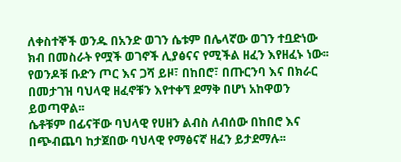ለቀስተኞች ወንዱ በአንድ ወገን ሴቱም በሌላኛው ወገን ተቧድነው ክብ በመስራት የሟች ወገኖች ሊያፅናና የሚችል ዘፈን እየዘፈኑ ነው፡፡ የወንዶቹ ቡድን ጦር እና ጋሻ ይዞ፣ በከበሮ፣ በጡርንባ እና በክራር በመታገዝ ባህላዊ ዘፈኖቹን እየተቀኘ ደማቅ በሆነ አከዋወን ይወጣዋል፡፡
ሴቶቹም በፊናቸው ባህላዊ የሀዘን ልብስ ለብሰው በከበሮ እና በጭብጨባ ከታጀበው ባህላዊ የማፅናኛ ዘፈን ይታደማሉ፡፡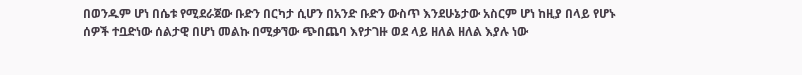በወንዱም ሆነ በሴቱ የሚደራጀው ቡድን በርካታ ሲሆን በአንድ ቡድን ውስጥ እንደሁኔታው አስርም ሆነ ከዚያ በላይ የሆኑ ሰዎች ተቧድነው ሰልታዊ በሆነ መልኩ በሚቃኘው ጭበጨባ እየታገዙ ወደ ላይ ዘለል ዘለል እያሉ ነው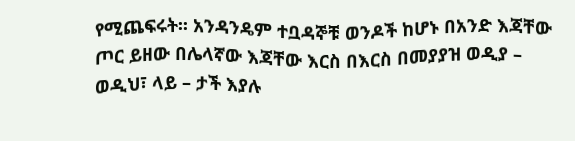የሚጨፍሩት፡፡ አንዳንዴም ተቧዳኞቹ ወንዶች ከሆኑ በአንድ እጃቸው ጦር ይዘው በሌላኛው እጃቸው እርስ በእርስ በመያያዝ ወዲያ – ወዲህ፣ ላይ – ታች እያሉ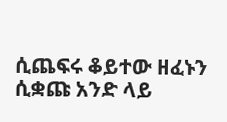ሲጨፍሩ ቆይተው ዘፈኑን ሲቋጩ አንድ ላይ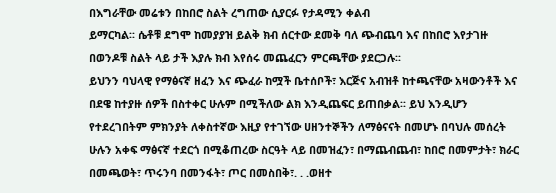በእግራቸው መሬቱን በከበሮ ስልት ረግጠው ሲያርፉ የታዳሚን ቀልብ
ይማርካል፡፡ ሴቶቹ ደግሞ ከመያያዝ ይልቅ ክብ ሰርተው ደመቅ ባለ ጭብጨባ እና በከበሮ እየታገዙ በወንዶቹ ስልት ላይ ታች እያሉ ክብ እየሰሩ መጨፈርን ምርጫቸው ያደርጋሉ፡፡
ይህንን ባህላዊ የማፅናኛ ዘፈን እና ጭፈራ ከሟች ቤተሰቦች፣ እርጅና አብዝቶ ከተጫናቸው አዛውንቶች እና በደዌ ከተያዙ ሰዎች በስተቀር ሁሉም በሚችለው ልክ እንዲጨፍር ይጠበቃል፡፡ ይህ እንዲሆን የተደረገበትም ምክንያት ለቀስተኛው እዚያ የተገኘው ሀዘንተኞችን ለማፅናናት በመሆኑ በባህሉ መሰረት ሁሉን አቀፍ ማፅናኛ ተደርጎ በሚቆጠረው ስርዓት ላይ በመዝፈን፣ በማጨብጨብ፣ ከበሮ በመምታት፣ ክራር በመጫወት፣ ጥሩንባ በመንፋት፣ ጦር በመስበቅ፣. . .ወዘተ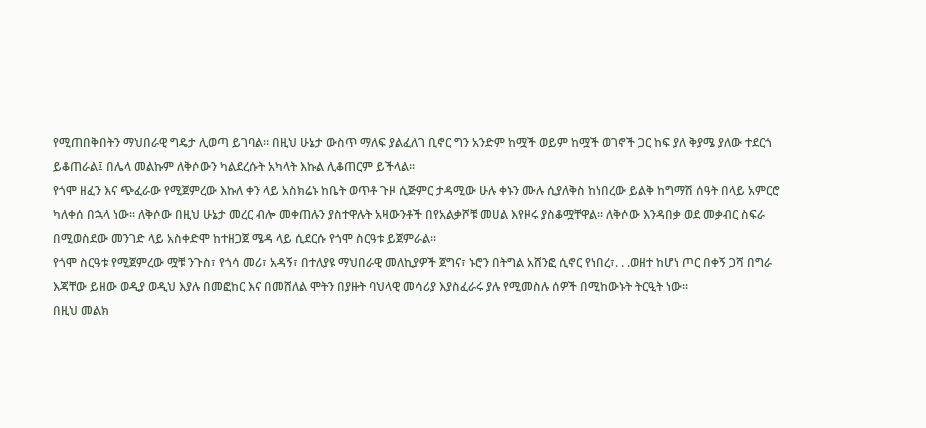የሚጠበቅበትን ማህበራዊ ግዴታ ሊወጣ ይገባል፡፡ በዚህ ሁኔታ ውስጥ ማለፍ ያልፈለገ ቢኖር ግን አንድም ከሟች ወይም ከሟች ወገኖች ጋር ከፍ ያለ ቅያሜ ያለው ተደርጎ ይቆጠራል፤ በሌላ መልኩም ለቅሶውን ካልደረሱት አካላት እኩል ሊቆጠርም ይችላል፡፡
የጎሞ ዘፈን እና ጭፈራው የሚጀምረው እኩለ ቀን ላይ አስክሬኑ ከቤት ወጥቶ ጉዞ ሲጅምር ታዳሚው ሁሉ ቀኑን ሙሉ ሲያለቅስ ከነበረው ይልቅ ከግማሽ ሰዓት በላይ አምርሮ ካለቀሰ በኋላ ነው፡፡ ለቅሶው በዚህ ሁኔታ መረር ብሎ መቀጠሉን ያስተዋሉት አዛውንቶች በየአልቃሾቹ መሀል እየዞሩ ያስቆሟቸዋል፡፡ ለቅሶው እንዳበቃ ወደ መቃብር ስፍራ በሚወስደው መንገድ ላይ አስቀድሞ ከተዘጋጀ ሜዳ ላይ ሲደርሱ የጎሞ ስርዓቱ ይጀምራል፡፡
የጎሞ ስርዓቱ የሚጀምረው ሟቹ ንጉስ፣ የጎሳ መሪ፣ አዳኝ፣ በተለያዩ ማህበራዊ መለኪያዎች ጀግና፣ ኑሮን በትግል አሸንፎ ሲኖር የነበረ፣. . .ወዘተ ከሆነ ጦር በቀኝ ጋሻ በግራ እጃቸው ይዘው ወዲያ ወዲህ እያሉ በመፎከር እና በመሸለል ሞትን በያዙት ባህላዊ መሳሪያ እያስፈራሩ ያሉ የሚመስሉ ሰዎች በሚከውኑት ትርዒት ነው፡፡
በዚህ መልክ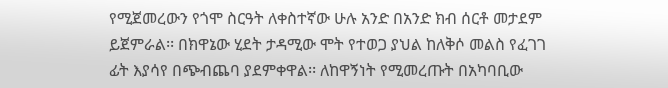የሚጀመረውን የጎሞ ስርዓት ለቀስተኛው ሁሉ አንድ በአንድ ክብ ሰርቶ መታደም ይጀምራል፡፡ በክዋኔው ሂደት ታዳሚው ሞት የተወጋ ያህል ከለቅሶ መልስ የፈገገ ፊት እያሳየ በጭብጨባ ያደምቀዋል፡፡ ለከዋኝነት የሚመረጡት በአካባቢው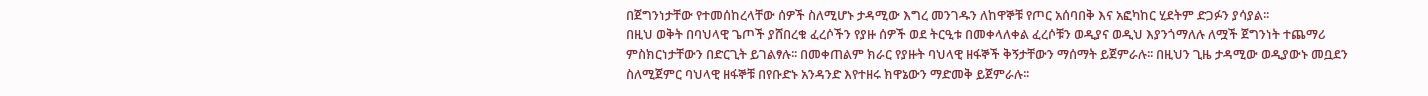በጀግንነታቸው የተመሰከረላቸው ሰዎች ስለሚሆኑ ታዳሚው እግረ መንገዱን ለከዋኞቹ የጦር አሰባበቅ እና አፎካከር ሂደትም ድጋፉን ያሳያል፡፡
በዚህ ወቅት በባህላዊ ጌጦች ያሸበረቁ ፈረሶችን የያዙ ሰዎች ወደ ትርዒቱ በመቀላለቀል ፈረሶቹን ወዲያና ወዲህ እያንጎማለሉ ለሟች ጀግንነት ተጨማሪ ምስክርነታቸውን በድርጊት ይገልፃሉ፡፡ በመቀጠልም ክራር የያዙት ባህላዊ ዘፋኞች ቅኝታቸውን ማሰማት ይጀምራሉ፡፡ በዚህን ጊዜ ታዳሚው ወዲያውኑ መቧደን ስለሚጀምር ባህላዊ ዘፋኞቹ በየቡድኑ አንዳንድ እየተዘሩ ክዋኔውን ማድመቅ ይጀምራሉ፡፡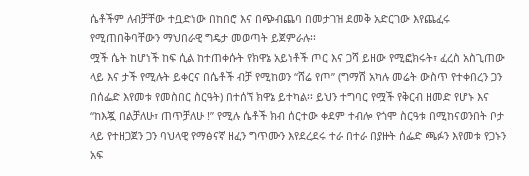ሴቶችም ለብቻቸው ተቧድነው በከበሮ እና በጭብጨባ በመታገዝ ደመቅ አድርገው እየጨፈሩ የሚጠበቅባቸውን ማህበራዊ ግዴታ መወጣት ይጀምራሉ፡፡
ሟች ሴት ከሆነች ከፍ ሲል ከተጠቀሱት የክዋኔ አይነቶች ጦር እና ጋሻ ይዘው የሚፎክሩት፣ ፈረስ አስጊጠው ላይ እና ታች የሚሉት ይቀርና በሴቶች ብቻ የሚከወን “ሸሬ የጦ” (ግማሽ አካሉ መሬት ውስጥ የተቀበረን ጋን በሰፌድ እየመቱ የመስበር ስርዓት) በተሰኘ ክዋኔ ይተካል፡፡ ይህን ተግባር የሟች የቅርብ ዘመድ የሆኑ እና “ከእጇ በልቻለሁ፣ ጠጥቻለሁ !” የሚሉ ሴቶች ክብ ሰርተው ቀደም ተብሎ የጎሞ ስርዓቱ በሚከናወንበት ቦታ ላይ የተዘጋጀን ጋን ባህላዊ የማፅናኛ ዘፈን ግጥሙን እየደረደሩ ተራ በተራ በያዙት ሰፌድ ጫፉን እየመቱ የጋኑን አፍ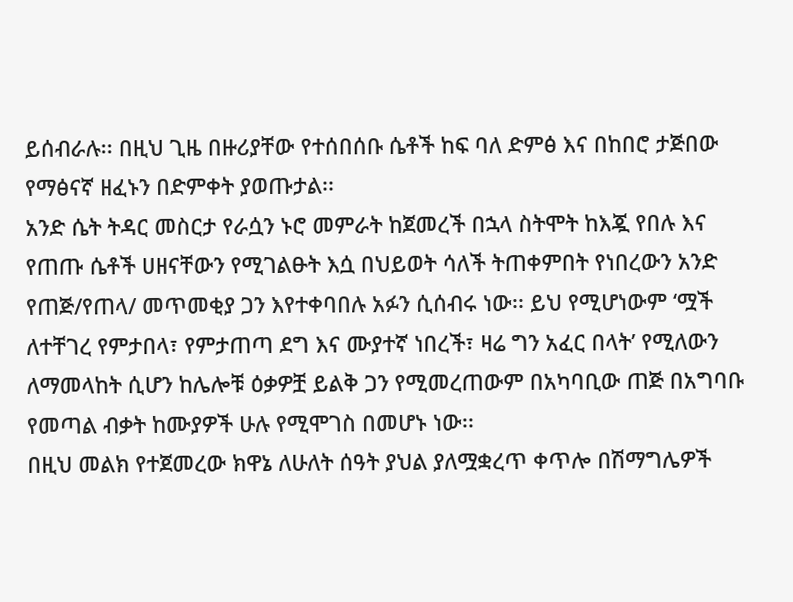ይሰብራሉ፡፡ በዚህ ጊዜ በዙሪያቸው የተሰበሰቡ ሴቶች ከፍ ባለ ድምፅ እና በከበሮ ታጅበው የማፅናኛ ዘፈኑን በድምቀት ያወጡታል፡፡
አንድ ሴት ትዳር መስርታ የራሷን ኑሮ መምራት ከጀመረች በኋላ ስትሞት ከእጇ የበሉ እና የጠጡ ሴቶች ሀዘናቸውን የሚገልፁት እሷ በህይወት ሳለች ትጠቀምበት የነበረውን አንድ የጠጅ/የጠላ/ መጥመቂያ ጋን እየተቀባበሉ አፉን ሲሰብሩ ነው፡፡ ይህ የሚሆነውም ‘ሟች ለተቸገረ የምታበላ፣ የምታጠጣ ደግ እና ሙያተኛ ነበረች፣ ዛሬ ግን አፈር በላት’ የሚለውን ለማመላከት ሲሆን ከሌሎቹ ዕቃዎቿ ይልቅ ጋን የሚመረጠውም በአካባቢው ጠጅ በአግባቡ የመጣል ብቃት ከሙያዎች ሁሉ የሚሞገስ በመሆኑ ነው፡፡
በዚህ መልክ የተጀመረው ክዋኔ ለሁለት ሰዓት ያህል ያለሟቋረጥ ቀጥሎ በሽማግሌዎች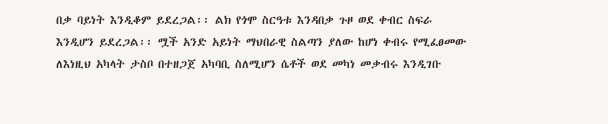በቃ ባይነት እንዲቆም ይደረጋል፡፡ ልክ የጎሞ ስርዓቱ እንዳበቃ ጉዞ ወደ ቀብር ስፍራ እንዲሆን ይደረጋል፡፡ ሟች አንድ አይነት ማህበራዊ ስልጣን ያለው ከሆነ ቀብሩ የሚፈፀመው ለእነዚህ አካላት ታስቦ በተዘጋጀ አካባቢ ስለሚሆን ሴቶች ወደ መካነ መቃብሩ እንዲገቡ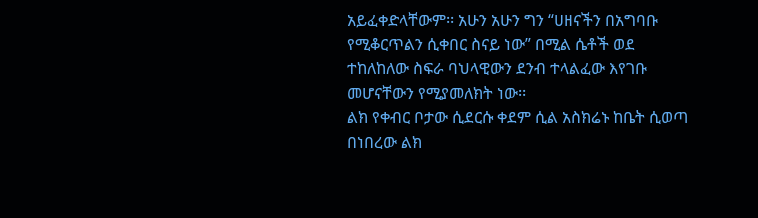አይፈቀድላቸውም፡፡ አሁን አሁን ግን “ሀዘናችን በአግባቡ የሚቆርጥልን ሲቀበር ስናይ ነው” በሚል ሴቶች ወደ ተከለከለው ስፍራ ባህላዊውን ደንብ ተላልፈው እየገቡ መሆናቸውን የሚያመለክት ነው፡፡
ልክ የቀብር ቦታው ሲደርሱ ቀደም ሲል አስክሬኑ ከቤት ሲወጣ በነበረው ልክ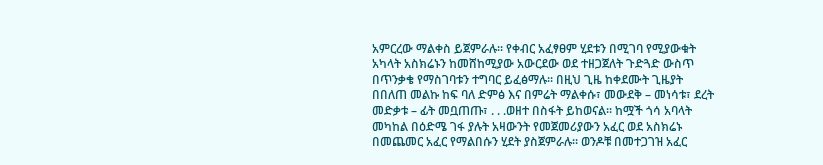አምርረው ማልቀስ ይጀምራሉ፡፡ የቀብር አፈፃፀም ሂደቱን በሚገባ የሚያውቁት አካላት አስክሬኑን ከመሸከሚያው አውርደው ወደ ተዘጋጀለት ጉድጓድ ውስጥ በጥንቃቄ የማስገባቱን ተግባር ይፈፅማሉ፡፡ በዚህ ጊዜ ከቀደሙት ጊዜያት በበለጠ መልኩ ከፍ ባለ ድምፅ እና በምሬት ማልቀሱ፣ መውደቅ – መነሳቱ፣ ደረት መድቃቱ – ፊት መቧጠጡ፣ . . .ወዘተ በስፋት ይከወናል፡፡ ከሟች ጎሳ አባላት መካከል በዕድሜ ገፋ ያሉት አዛውንት የመጀመሪያውን አፈር ወደ አስክሬኑ በመጨመር አፈር የማልበሱን ሂደት ያስጀምራሉ፡፡ ወንዶቹ በመተጋገዝ አፈር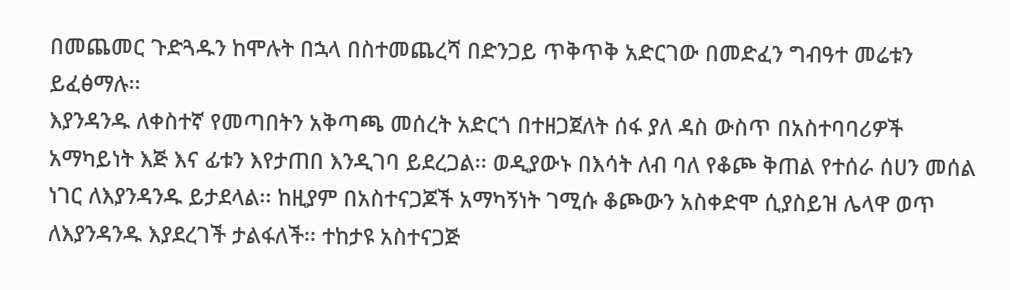በመጨመር ጉድጓዱን ከሞሉት በኋላ በስተመጨረሻ በድንጋይ ጥቅጥቅ አድርገው በመድፈን ግብዓተ መሬቱን ይፈፅማሉ፡፡
እያንዳንዱ ለቀስተኛ የመጣበትን አቅጣጫ መሰረት አድርጎ በተዘጋጀለት ሰፋ ያለ ዳስ ውስጥ በአስተባባሪዎች አማካይነት እጅ እና ፊቱን እየታጠበ እንዲገባ ይደረጋል፡፡ ወዲያውኑ በእሳት ለብ ባለ የቆጮ ቅጠል የተሰራ ሰሀን መሰል ነገር ለእያንዳንዱ ይታደላል፡፡ ከዚያም በአስተናጋጆች አማካኝነት ገሚሱ ቆጮውን አስቀድሞ ሲያስይዝ ሌላዋ ወጥ ለእያንዳንዱ እያደረገች ታልፋለች፡፡ ተከታዩ አስተናጋጅ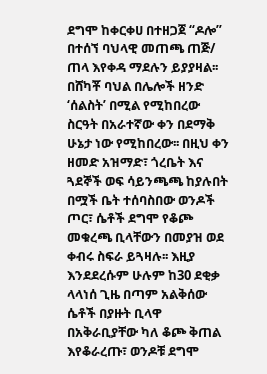ደግሞ ከቀርቀሀ በተዘጋጀ “ዶሎ” በተሰኘ ባህላዊ መጠጫ ጠጅ/ ጠላ እየቀዳ ማደሉን ይያያዛል፡፡
በሸካቾ ባህል በሌሎች ዘንድ ‘ሰልስት’ በሚል የሚከበረው ስርዓት በአራተኛው ቀን በደማቅ ሁኔታ ነው የሚከበረው፡፡ በዚህ ቀን ዘመድ አዝማድ፣ ጎረቤት እና ጓደኞች ወፍ ሳይንጫጫ ከያሉበት በሟች ቤት ተሰባስበው ወንዶች ጦር፣ ሴቶች ደግሞ የቆጮ መቁረጫ ቢላቸውን በመያዝ ወደ ቀብሩ ስፍራ ይጓዛሉ፡፡ እዚያ እንደደረሱም ሁሉም ከ30 ደቂቃ ላላነሰ ጊዜ በጣም አልቅሰው ሴቶች በያዙት ቢላዋ በአቅራቢያቸው ካለ ቆጮ ቅጠል እየቆራረጡ፣ ወንዶቹ ደግሞ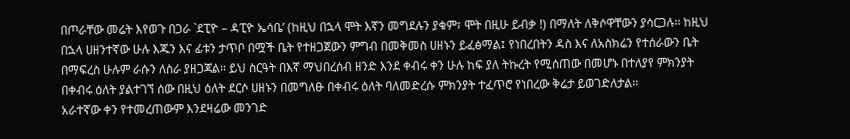በጦራቸው መሬት እየወጉ በጋራ `ደፒዮ – ዳፒዮ ኤሳቤ’ (ከዚህ በኋላ ሞት እኛን መግደሉን ያቁም፣ ሞት በዚሁ ይብቃ !) በማለት ለቅሶዋቸውን ያሳርጋሉ፡፡ ከዚህ በኋላ ሀዘንተኛው ሁሉ እጁን እና ፊቱን ታጥቦ በሟች ቤት የተዘጋጀውን ምግብ በመቅመስ ሀዘኑን ይፈፅማል፤ የነበረበትን ዳስ እና ለአስክሬን የተሰራውን ቤት በማፍረስ ሁሉም ራሱን ለስራ ያዘጋጃል፡፡ ይህ ስርዓት በእኛ ማህበረሰብ ዘንድ እንደ ቀብሩ ቀን ሁሉ ከፍ ያለ ትኩረት የሚሰጠው በመሆኑ በተለያየ ምክንያት በቀብሩ ዕለት ያልተገኘ ሰው በዚህ ዕለት ደርሶ ሀዘኑን በመግለፁ በቀብሩ ዕለት ባለመድረሱ ምክንያት ተፈጥሮ የነበረው ቅሬታ ይወገድለታል፡፡
አራተኛው ቀን የተመረጠውም እንደዛሬው መንገድ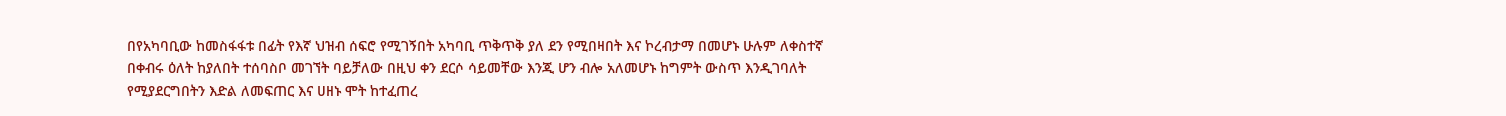በየአካባቢው ከመስፋፋቱ በፊት የእኛ ህዝብ ሰፍሮ የሚገኝበት አካባቢ ጥቅጥቅ ያለ ደን የሚበዛበት እና ኮረብታማ በመሆኑ ሁሉም ለቀስተኛ በቀብሩ ዕለት ከያለበት ተሰባስቦ መገኘት ባይቻለው በዚህ ቀን ደርሶ ሳይመቸው እንጂ ሆን ብሎ አለመሆኑ ከግምት ውስጥ እንዲገባለት የሚያደርግበትን እድል ለመፍጠር እና ሀዘኑ ሞት ከተፈጠረ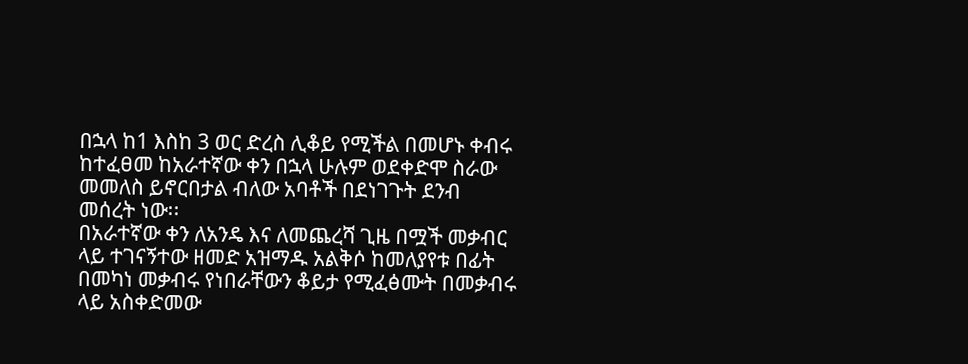በኋላ ከ1 እስከ 3 ወር ድረስ ሊቆይ የሚችል በመሆኑ ቀብሩ ከተፈፀመ ከአራተኛው ቀን በኋላ ሁሉም ወደቀድሞ ስራው መመለስ ይኖርበታል ብለው አባቶች በደነገጉት ደንብ መሰረት ነው፡፡
በአራተኛው ቀን ለአንዴ እና ለመጨረሻ ጊዜ በሟች መቃብር ላይ ተገናኝተው ዘመድ አዝማዱ አልቅሶ ከመለያየቱ በፊት በመካነ መቃብሩ የነበራቸውን ቆይታ የሚፈፅሙት በመቃብሩ ላይ አስቀድመው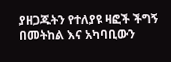ያዘጋጁትን የተለያዩ ዛፎች ችግኝ በመትከል እና አካባቢውን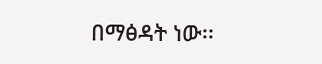በማፅዳት ነው፡፡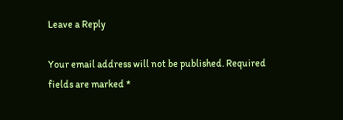Leave a Reply

Your email address will not be published. Required fields are marked *